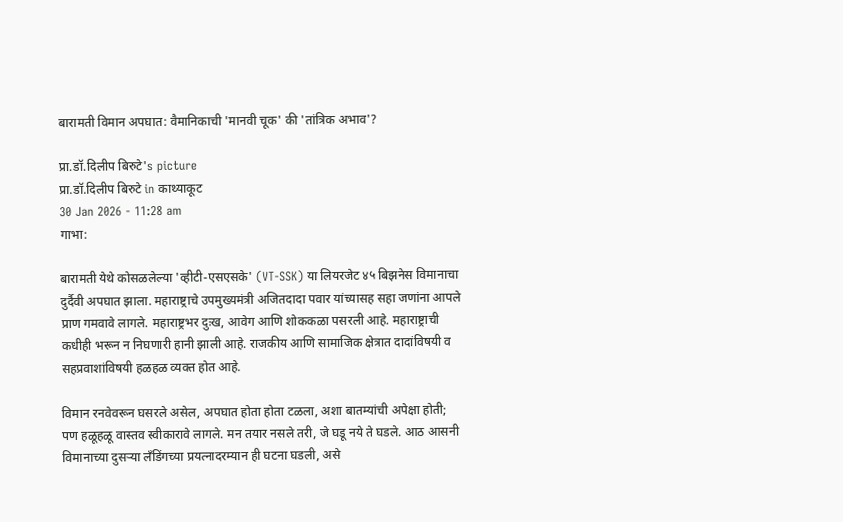बारामती विमान अपघात: वैमानिकाची 'मानवी चूक' की 'तांत्रिक अभाव'?

प्रा.डॉ.दिलीप बिरुटे's picture
प्रा.डॉ.दिलीप बिरुटे in काथ्याकूट
30 Jan 2026 - 11:28 am
गाभा:

बारामती येथे कोसळलेल्या 'व्हीटी-एसएसके' (VT-SSK) या लियरजेट ४५ बिझनेस विमानाचा दुर्दैवी अपघात झाला. महाराष्ट्राचे उपमुख्यमंत्री अजितदादा पवार यांच्यासह सहा जणांना आपले प्राण गमवावे लागले. महाराष्ट्रभर दुःख, आवेग आणि शोककळा पसरली आहे. महाराष्ट्राची कधीही भरून न निघणारी हानी झाली आहे. राजकीय आणि सामाजिक क्षेत्रात दादांविषयी व सहप्रवाशांविषयी हळहळ व्यक्त होत आहे.

विमान रनवेवरून घसरले असेल, अपघात होता होता टळला, अशा बातम्यांची अपेक्षा होती; पण हळूहळू वास्तव स्वीकारावे लागले. मन तयार नसले तरी, जे घडू नये ते घडले. आठ आसनी विमानाच्या दुसऱ्या लँडिंगच्या प्रयत्नादरम्यान ही घटना घडली, असे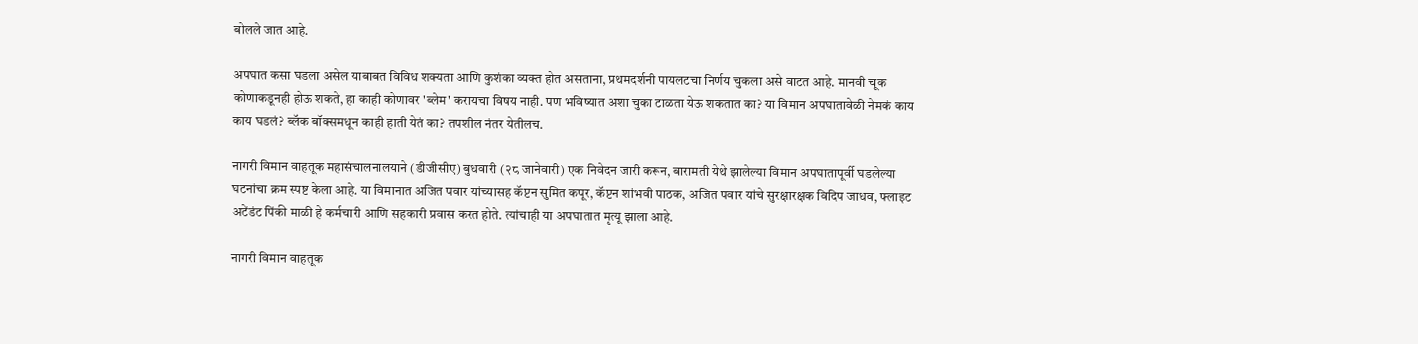बोलले जात आहे.

अपघात कसा घडला असेल याबाबत विविध शक्यता आणि कुशंका व्यक्त होत असताना, प्रथमदर्शनी पायलटचा निर्णय चुकला असे वाटत आहे. मानवी चूक कोणाकडूनही होऊ शकते, हा काही कोणावर 'ब्लेम' करायचा विषय नाही. पण भविष्यात अशा चुका टाळता येऊ शकतात का? या विमान अपघातावेळी नेमकं काय काय घडलं? ब्लॅक बॉक्समधून काही हाती येतं का? तपशील नंतर येतीलच.

नागरी विमान वाहतूक महासंचालनालयाने (डीजीसीए) बुधवारी (२८ जानेवारी) एक निवेदन जारी करून, बारामती येथे झालेल्या विमान अपघातापूर्वी घडलेल्या घटनांचा क्रम स्पष्ट केला आहे. या विमानात अजित पवार यांच्यासह कॅप्टन सुमित कपूर, कॅप्टन शांभवी पाठक, अजित पवार यांचे सुरक्षारक्षक विदिप जाधव, फ्लाइट अटेंडंट पिंकी माळी हे कर्मचारी आणि सहकारी प्रवास करत होते. त्यांचाही या अपघातात मृत्यू झाला आहे.

नागरी विमान वाहतूक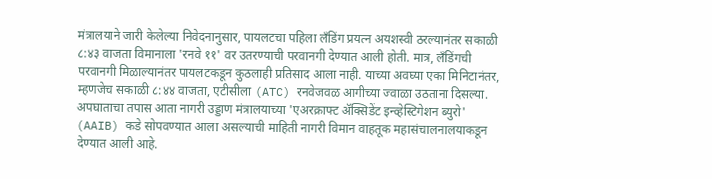मंत्रालयाने जारी केलेल्या निवेदनानुसार, पायलटचा पहिला लँडिंग प्रयत्न अयशस्वी ठरल्यानंतर सकाळी ८:४३ वाजता विमानाला 'रनवे ११' वर उतरण्याची परवानगी देण्यात आली होती. मात्र, लँडिंगची परवानगी मिळाल्यानंतर पायलटकडून कुठलाही प्रतिसाद आला नाही. याच्या अवघ्या एका मिनिटानंतर, म्हणजेच सकाळी ८:४४ वाजता, एटीसीला (ATC) रनवेजवळ आगीच्या ज्वाळा उठताना दिसल्या. अपघाताचा तपास आता नागरी उड्डाण मंत्रालयाच्या 'एअरक्राफ्ट ॲक्सिडेंट इन्व्हेस्टिगेशन ब्युरो' (AAIB) कडे सोपवण्यात आला असल्याची माहिती नागरी विमान वाहतूक महासंचालनालयाकडून देण्यात आली आहे.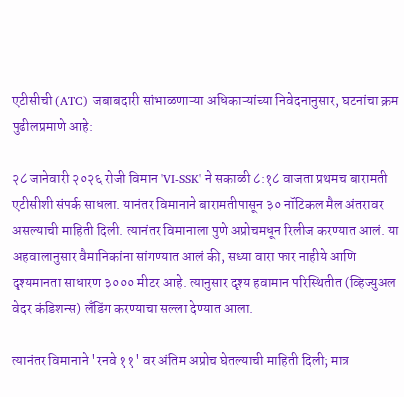एटीसीची (ATC) जबाबदारी सांभाळणाऱ्या अधिकाऱ्यांच्या निवेदनानुसार, घटनांचा क्रम पुढीलप्रमाणे आहे:

२८ जानेवारी २०२६ रोजी विमान 'VI-SSK' ने सकाळी ८:१८ वाजता प्रथमच बारामती एटीसीशी संपर्क साधला. यानंतर विमानाने बारामतीपासून ३० नॉटिकल मैल अंतरावर असल्याची माहिती दिली. त्यानंतर विमानाला पुणे अप्रोचमधून रिलीज करण्यात आलं. या अहवालानुसार वैमानिकांना सांगण्यात आलं की, सध्या वारा फार नाहीये आणि दृश्यमानता साधारण ३००० मीटर आहे. त्यानुसार दृश्य हवामान परिस्थितीत (व्हिज्युअल वेदर कंडिशन्स) लँडिंग करण्याचा सल्ला देण्यात आला.

त्यानंतर विमानाने 'रनवे ११' वर अंतिम अप्रोच घेतल्याची माहिती दिली; मात्र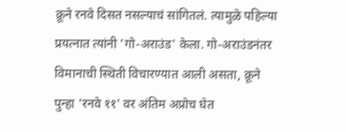क्रूने रनवे दिसत नसल्याचं सांगितलं. त्यामुळे पहिल्या प्रयत्नात त्यांनी 'गो-अराउंड' केला. गो-अराउंडनंतर विमानाची स्थिती विचारण्यात आली असता, क्रूने पुन्हा 'रनवे ११' वर अंतिम अप्रोच घेत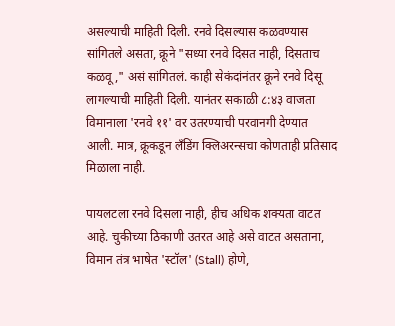असल्याची माहिती दिली. रनवे दिसल्यास कळवण्यास सांगितले असता, क्रूने "सध्या रनवे दिसत नाही, दिसताच कळवू," असं सांगितलं. काही सेकंदांनंतर क्रूने रनवे दिसू लागल्याची माहिती दिली. यानंतर सकाळी ८:४३ वाजता विमानाला 'रनवे ११' वर उतरण्याची परवानगी देण्यात आली. मात्र, क्रूकडून लँडिंग क्लिअरन्सचा कोणताही प्रतिसाद मिळाला नाही.

पायलटला रनवे दिसला नाही, हीच अधिक शक्यता वाटत आहे. चुकीच्या ठिकाणी उतरत आहे असे वाटत असताना, विमान तंत्र भाषेत 'स्टॉल' (Stall) होणे,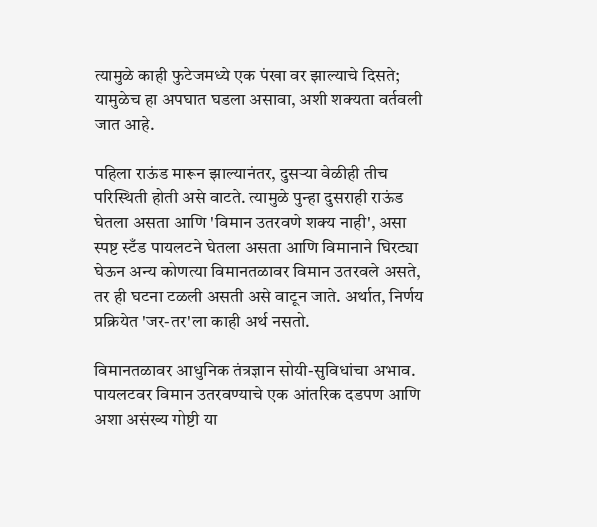त्यामुळे काही फुटेजमध्ये एक पंखा वर झाल्याचे दिसते; यामुळेच हा अपघात घडला असावा, अशी शक्यता वर्तवली जात आहे.

पहिला राऊंड मारून झाल्यानंतर, दुसऱ्या वेळीही तीच परिस्थिती होती असे वाटते. त्यामुळे पुन्हा दुसराही राऊंड घेतला असता आणि 'विमान उतरवणे शक्य नाही', असा स्पष्ट स्टँड पायलटने घेतला असता आणि विमानाने घिरट्या घेऊन अन्य कोणत्या विमानतळावर विमान उतरवले असते, तर ही घटना टळली असती असे वाटून जाते. अर्थात, निर्णय प्रक्रियेत 'जर-तर'ला काही अर्थ नसतो.

विमानतळावर आधुनिक तंत्रज्ञान सोयी-सुविधांचा अभाव. पायलटवर विमान उतरवण्याचे एक आंतरिक दडपण आणि अशा असंख्य गोष्टी या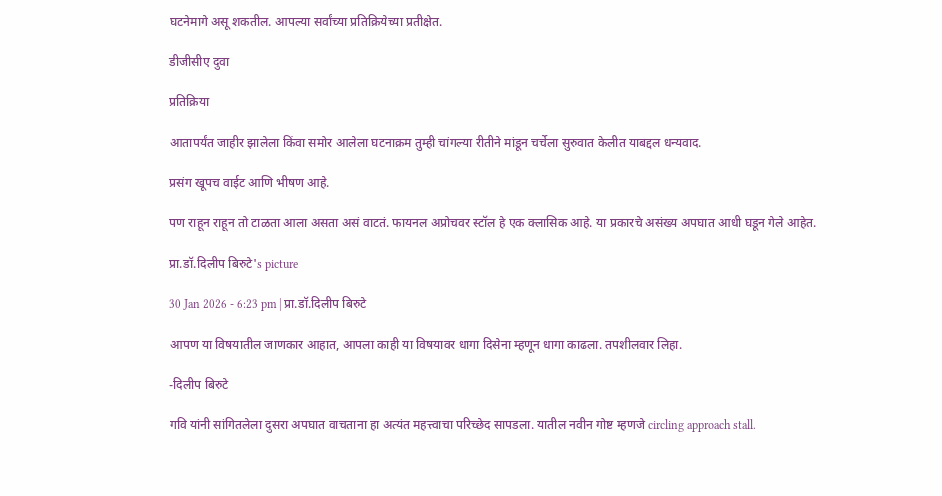घटनेमागे असू शकतील. आपल्या सर्वांच्या प्रतिक्रियेच्या प्रतीक्षेत.

डीजीसीए दुवा

प्रतिक्रिया

आतापर्यंत जाहीर झालेला किंवा समोर आलेला घटनाक्रम तुम्ही चांगल्या रीतीने मांडून चर्चेला सुरुवात केलीत याबद्दल धन्यवाद.

प्रसंग खूपच वाईट आणि भीषण आहे.

पण राहून राहून तो टाळता आला असता असं वाटतं. फायनल अप्रोचवर स्टॉल हे एक क्लासिक आहे. या प्रकारचे असंख्य अपघात आधी घडून गेले आहेत.

प्रा.डॉ.दिलीप बिरुटे's picture

30 Jan 2026 - 6:23 pm | प्रा.डॉ.दिलीप बिरुटे

आपण या विषयातील जाणकार आहात, आपला काही या विषयावर धागा दिसेना म्हणून धागा काढला. तपशीलवार लिहा.

-दिलीप बिरुटे

गवि यांनी सांगितलेला दुसरा अपघात वाचताना हा अत्यंत महत्त्वाचा परिच्छेद सापडला. यातील नवीन गोष्ट म्हणजे circling approach stall.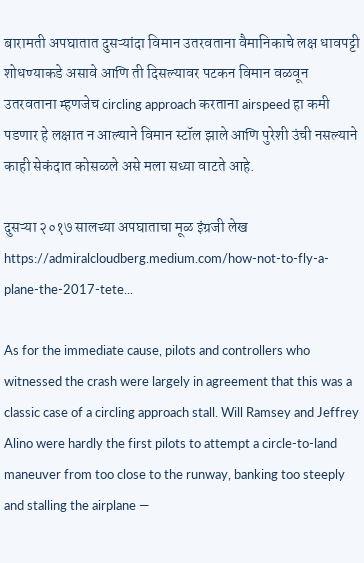बारामती अपघातात दुसऱ्यांदा विमान उतरवताना वैमानिकाचे लक्ष धावपट्टी शोधण्याकडे असावे आणि ती दिसल्यावर पटकन विमान वळवून उतरवताना म्हणजेच circling approach करताना airspeed हा कमी पडणार हे लक्षात न आल्याने विमान स्टॉल झाले आणि पुरेशी उंची नसल्याने काही सेकंदात कोसळले असे मला सध्या वाटते आहे.

दुसऱ्या २०१७ सालच्या अपघाताचा मूळ इंग्रजी लेख
https://admiralcloudberg.medium.com/how-not-to-fly-a-plane-the-2017-tete...

As for the immediate cause, pilots and controllers who witnessed the crash were largely in agreement that this was a classic case of a circling approach stall. Will Ramsey and Jeffrey Alino were hardly the first pilots to attempt a circle-to-land maneuver from too close to the runway, banking too steeply and stalling the airplane —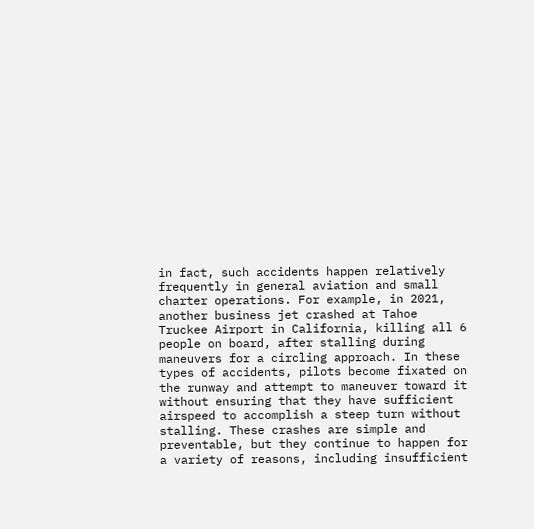in fact, such accidents happen relatively frequently in general aviation and small charter operations. For example, in 2021, another business jet crashed at Tahoe Truckee Airport in California, killing all 6 people on board, after stalling during maneuvers for a circling approach. In these types of accidents, pilots become fixated on the runway and attempt to maneuver toward it without ensuring that they have sufficient airspeed to accomplish a steep turn without stalling. These crashes are simple and preventable, but they continue to happen for a variety of reasons, including insufficient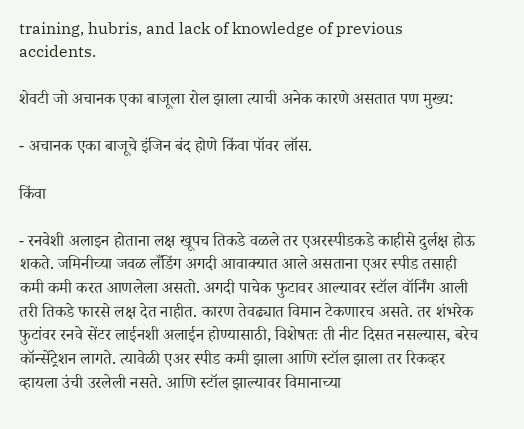training, hubris, and lack of knowledge of previous accidents.

शेवटी जो अचानक एका बाजूला रोल झाला त्याची अनेक कारणे असतात पण मुख्य:

- अचानक एका बाजूचे इंजिन बंद होणे किंवा पॉवर लॉस.

किंवा

- रनवेशी अलाइन होताना लक्ष खूपच तिकडे वळले तर एअरस्पीडकडे काहीसे दुर्लक्ष होऊ शकते. जमिनीच्या जवळ लँडिंग अगदी आवाक्यात आले असताना एअर स्पीड तसाही कमी कमी करत आणलेला असतो. अगदी पाचेक फुटावर आल्यावर स्टॉल वॉर्निंग आली तरी तिकडे फारसे लक्ष देत नाहीत. कारण तेवढ्यात विमान टेकणारच असते. तर शंभरेक फुटांवर रनवे सेंटर लाईनशी अलाईन होण्यासाठी, विशेषतः ती नीट दिसत नसल्यास, बरेच कॉन्सेंट्रेशन लागते. त्यावेळी एअर स्पीड कमी झाला आणि स्टॉल झाला तर रिकव्हर व्हायला उंची उरलेली नसते. आणि स्टॉल झाल्यावर विमानाच्या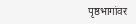पृष्ठभागांवर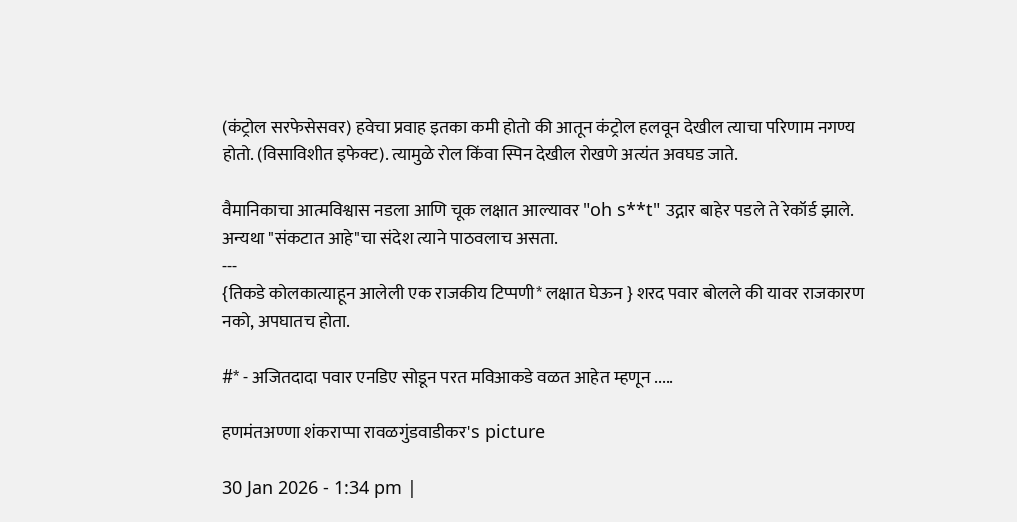(कंट्रोल सरफेसेसवर) हवेचा प्रवाह इतका कमी होतो की आतून कंट्रोल हलवून देखील त्याचा परिणाम नगण्य होतो. (विसाविशीत इफेक्ट). त्यामुळे रोल किंवा स्पिन देखील रोखणे अत्यंत अवघड जाते.

वैमानिकाचा आत्मविश्वास नडला आणि चूक लक्षात आल्यावर "oh s**t" उद्गार बाहेर पडले ते रेकॉर्ड झाले. अन्यथा "संकटात आहे"चा संदेश त्याने पाठवलाच असता.
---
{तिकडे कोलकात्याहून आलेली एक राजकीय टिप्पणी* लक्षात घेऊन } शरद पवार बोलले की यावर राजकारण नको, अपघातच होता.

#* - अजितदादा पवार एनडिए सोडून परत मविआकडे वळत आहेत म्हणून .....

हणमंतअण्णा शंकराप्पा रावळगुंडवाडीकर's picture

30 Jan 2026 - 1:34 pm |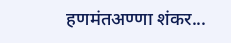हणमंतअण्णा शंकर...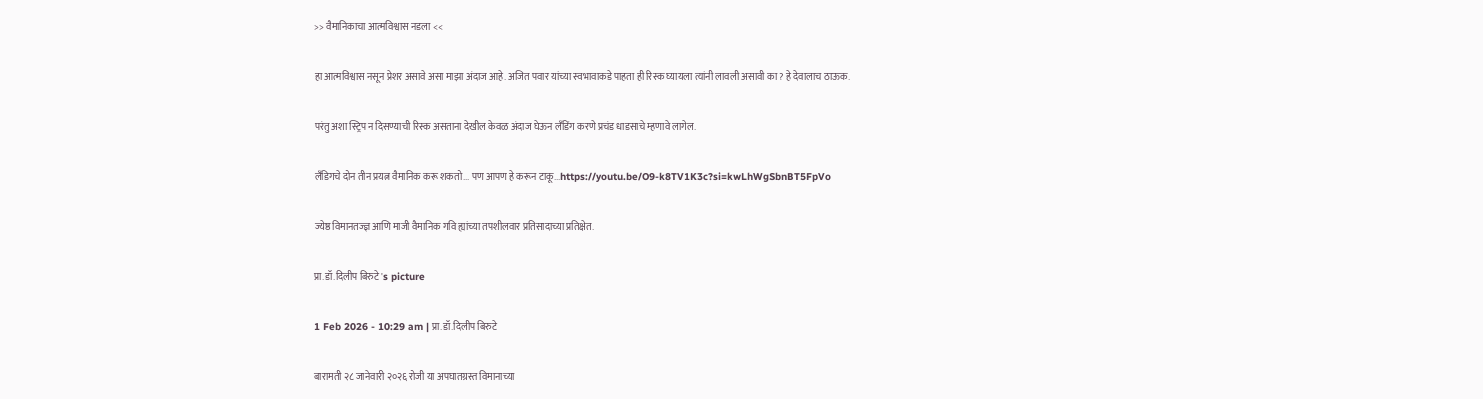>> वैमानिकाचा आत्मविश्वास नडला <<

हा आत्मविश्वास नसून प्रेशर असावे असा माझा अंदाज आहे. अजित पवार यांच्या स्वभावाकडे पाहता ही रिस्क घ्यायला त्यांनी लावली असावी का? हे देवालाच ठाऊक.

परंतु अशा स्ट्रिप न दिसण्याची रिस्क असताना देखील केवळ अंदाज घेऊन लँडिंग करणे प्रचंड धाडसाचे म्हणावे लागेल.

लॅंडिगचे दोन तीन प्रयत्न वैमानिक करू शकतो... पण आपण हे करून टाकू...https://youtu.be/O9-k8TV1K3c?si=kwLhWgSbnBT5FpVo

ज्येष्ठ विमानतज्ज्ञ आणि माजी वैमानिक गवि ह्यांच्या तपशीलवार प्रतिसादाच्या प्रतिक्षेत.

प्रा.डॉ.दिलीप बिरुटे's picture

1 Feb 2026 - 10:29 am | प्रा.डॉ.दिलीप बिरुटे

बारामती २८ जानेवारी २०२६ रोजी या अपघातग्रस्त विमानाच्या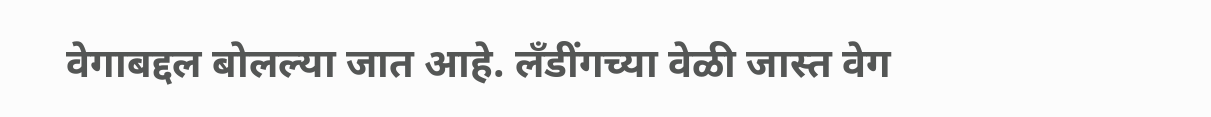वेगाबद्दल बोलल्या जात आहे. लँडींगच्या वेळी जास्त वेग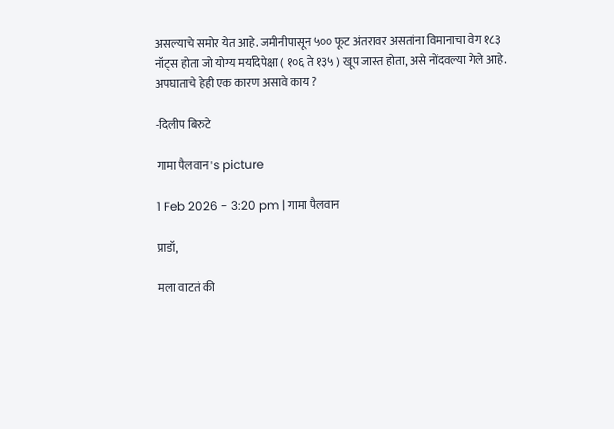असल्याचे समोर येत आहे. जमीनीपासून ५०० फूट अंतरावर असतांना विमानाचा वेग १८३ नॉट्स होता जो योग्य मर्यादेपेक्षा ( १०६ ते १३५ ) खूप जास्त होता, असे नोंदवल्या गेले आहे. अपघाताचे हेही एक कारण असावे काय ?

-दिलीप बिरुटे

गामा पैलवान's picture

1 Feb 2026 - 3:20 pm | गामा पैलवान

प्राडॉ,

मला वाटतं की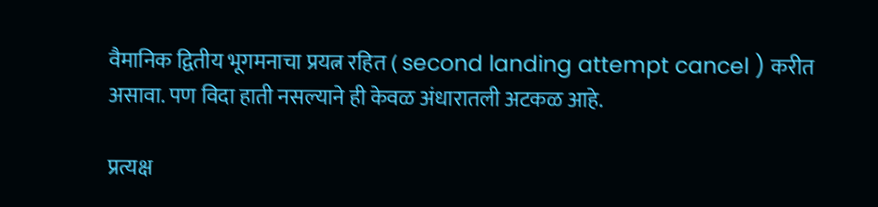वैमानिक द्वितीय भूगमनाचा प्रयत्न रहित ( second landing attempt cancel ) करीत असावा. पण विदा हाती नसल्याने ही केवळ अंधारातली अटकळ आहे.

प्रत्यक्ष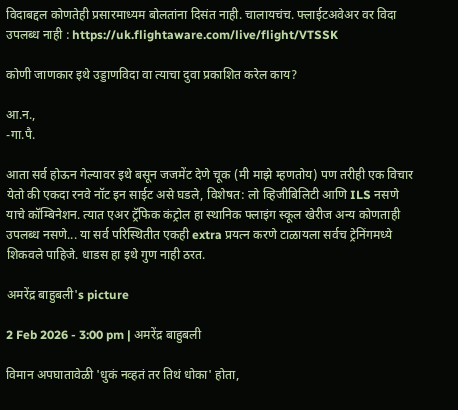विदाबद्दल कोणतेही प्रसारमाध्यम बोलतांना दिसंत नाही. चालायचंच. फ्लाईटअवेअर वर विदा उपलब्ध नाही : https://uk.flightaware.com/live/flight/VTSSK

कोणी जाणकार इथे उड्डाणविदा वा त्याचा दुवा प्रकाशित करेल काय?

आ.न.,
-गा.पै.

आता सर्व होऊन गेल्यावर इथे बसून जजमेंट देणे चूक (मी माझे म्हणतोय) पण तरीही एक विचार येतो की एकदा रनवे नॉट इन साईट असे घडले, विशेषत: लो व्हिजीबिलिटी आणि ILS नसणे याचे कॉम्बिनेशन. त्यात एअर ट्रॅफिक कंट्रोल हा स्थानिक फ्लाइंग स्कूल खेरीज अन्य कोणताही उपलब्ध नसणे... या सर्व परिस्थितीत एकही extra प्रयत्न करणे टाळायला सर्वच ट्रेनिंगमध्ये शिकवले पाहिजे. धाडस हा इथे गुण नाही ठरत.

अमरेंद्र बाहुबली's picture

2 Feb 2026 - 3:00 pm | अमरेंद्र बाहुबली

विमान अपघातावेळी 'धुकं नव्हतं तर तिथं धोका' होता,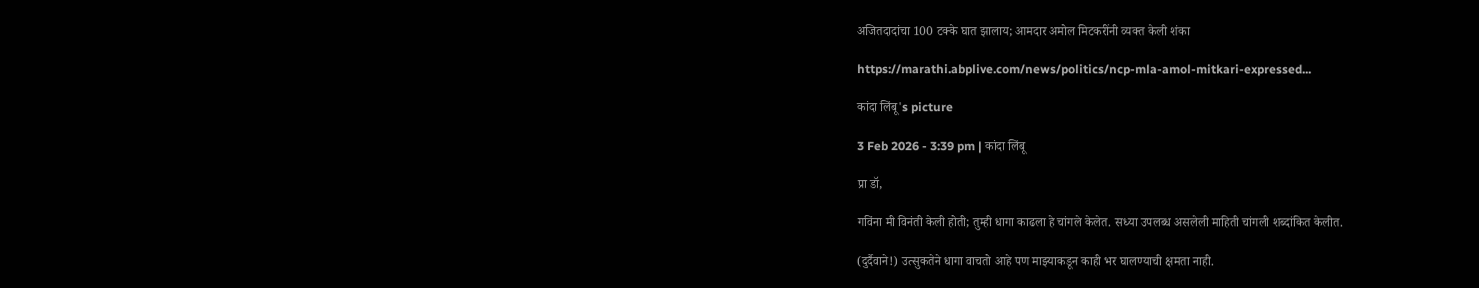अजितदादांचा 100 टक्के घात झालाय; आमदार अमोल मिटकरींनी व्यक्त केली शंका

https://marathi.abplive.com/news/politics/ncp-mla-amol-mitkari-expressed...

कांदा लिंबू's picture

3 Feb 2026 - 3:39 pm | कांदा लिंबू

प्रा डॉ,

गविंना मी विनंती केली होती; तुम्ही धागा काढला हे चांगले केलेत. सध्या उपलब्ध असलेली माहिती चांगली शब्दांकित केलीत.

(दुर्दैवाने!) उत्सुकतेने धागा वाचतो आहे पण माझ्याकडून काही भर घालण्याची क्षमता नाही.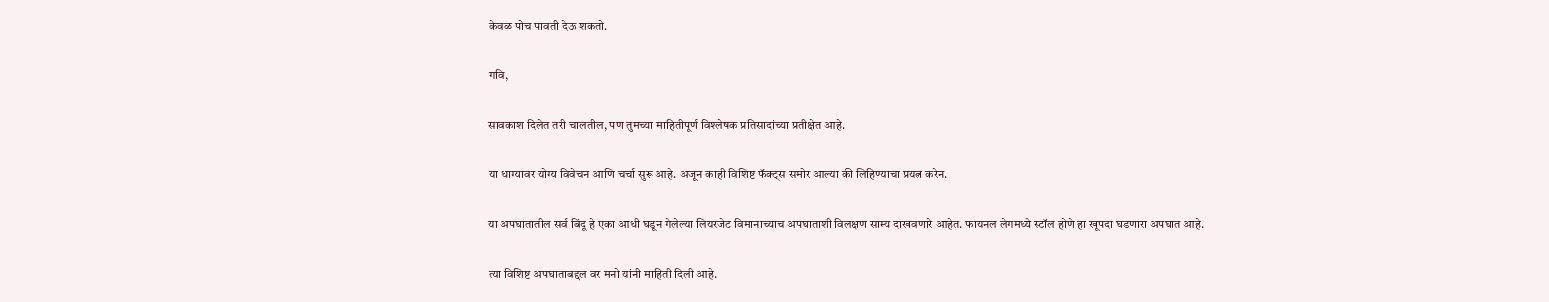केवळ पोच पावती देऊ शकतो.

गवि,

सावकाश दिलेत तरी चालतील, पण तुमच्या माहितीपूर्ण विश्लेषक प्रतिसादांच्या प्रतीक्षेत आहे.

या धाग्यावर योग्य विवेचन आणि चर्चा सुरू आहे. अजून काही विशिष्ट फॅक्ट्स समोर आल्या की लिहिण्याचा प्रयत्न करेन.

या अपघातातील सर्व बिंदू हे एका आधी घडून गेलेल्या लियरजेट विमानाच्याच अपघाताशी विलक्षण साम्य दाखवणारे आहेत. फायनल लेगमध्ये स्टॉल होणे हा खूपदा घडणारा अपघात आहे.

त्या विशिष्ट अपघाताबद्दल वर मनो यांनी माहिती दिली आहे.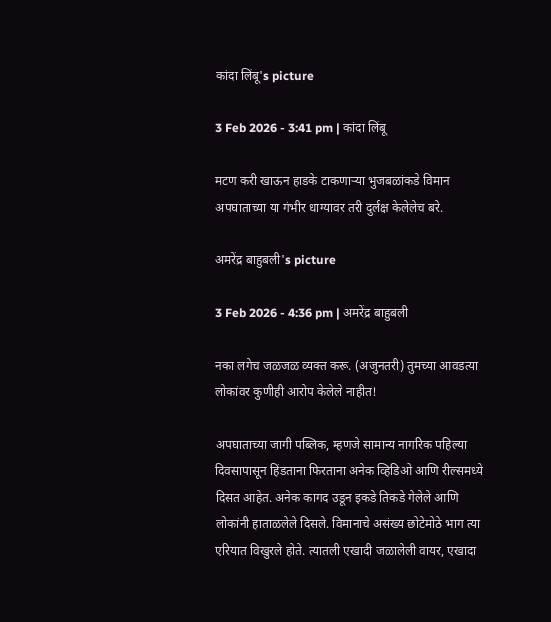कांदा लिंबू's picture

3 Feb 2026 - 3:41 pm | कांदा लिंबू

मटण करी खाऊन हाडके टाकणाऱ्या भुजबळांकडे विमान अपघाताच्या या गंभीर धाग्यावर तरी दुर्लक्ष केलेलेच बरे.

अमरेंद्र बाहुबली's picture

3 Feb 2026 - 4:36 pm | अमरेंद्र बाहुबली

नका लगेच जळजळ व्यक्त करू. (अजुनतरी) तुमच्या आवडत्या लोकांवर कुणीही आरोप केलेले नाहीत!

अपघाताच्या जागी पब्लिक, म्हणजे सामान्य नागरिक पहिल्या दिवसापासून हिंडताना फिरताना अनेक व्हिडिओ आणि रील्समध्ये दिसत आहेत. अनेक कागद उडून इकडे तिकडे गेलेले आणि लोकांनी हाताळलेले दिसले. विमानाचे असंख्य छोटेमोठे भाग त्या एरियात विखुरले होते. त्यातली एखादी जळालेली वायर, एखादा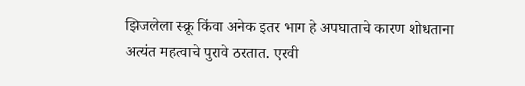झिजलेला स्क्रू किंवा अनेक इतर भाग हे अपघाताचे कारण शोधताना अत्यंत महत्वाचे पुरावे ठरतात. एरवी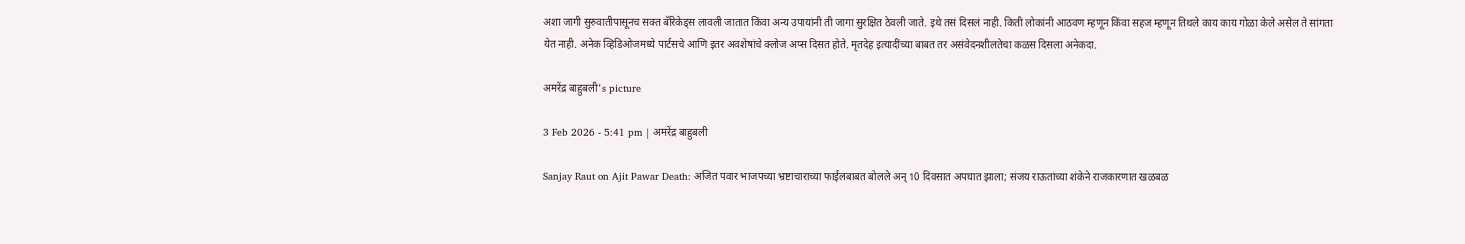अशा जागी सुरुवातीपासूनच सक्त बॅरिकेड्स लावली जातात किंवा अन्य उपायांनी ती जागा सुरक्षित ठेवली जाते. इथे तसं दिसलं नाही. किती लोकांनी आठवण म्हणून किंवा सहज म्हणून तिथले काय काय गोळा केले असेल ते सांगता येत नाही. अनेक व्हिडिओजमध्ये पार्टसचे आणि इतर अवशेषांचे क्लोज अप्स दिसत होते. मृतदेह इत्यादींच्या बाबत तर असंवेदनशीलतेचा कळस दिसला अनेकदा.

अमरेंद्र बाहुबली's picture

3 Feb 2026 - 5:41 pm | अमरेंद्र बाहुबली

Sanjay Raut on Ajit Pawar Death: अजित पवार भाजपच्या भ्रष्टाचाराच्या फाईलबाबत बोलले अन् 10 दिवसात अपघात झाला; संजय राऊतांच्या शंकेने राजकारणात खळबळ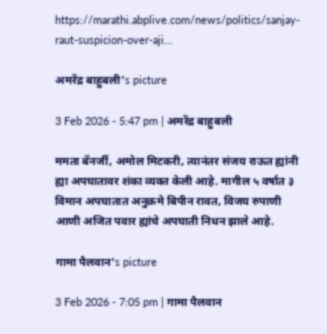https://marathi.abplive.com/news/politics/sanjay-raut-suspicion-over-aji...

अमरेंद्र बाहुबली's picture

3 Feb 2026 - 5:47 pm | अमरेंद्र बाहुबली

ममता बॅनर्जी, अमोल मिटकरी, त्यानंतर संजय राऊत ह्यांनी ह्या अपघातावर शंका व्यक्त केली आहे. मागील ५ वर्षात ३ विमान अपघातात अनुक्रमे बिपीन रावत, विजय रुपाणी आणी अजित पवार ह्यांचे अपघाती निधन झाले आहे.

गामा पैलवान's picture

3 Feb 2026 - 7:05 pm | गामा पैलवान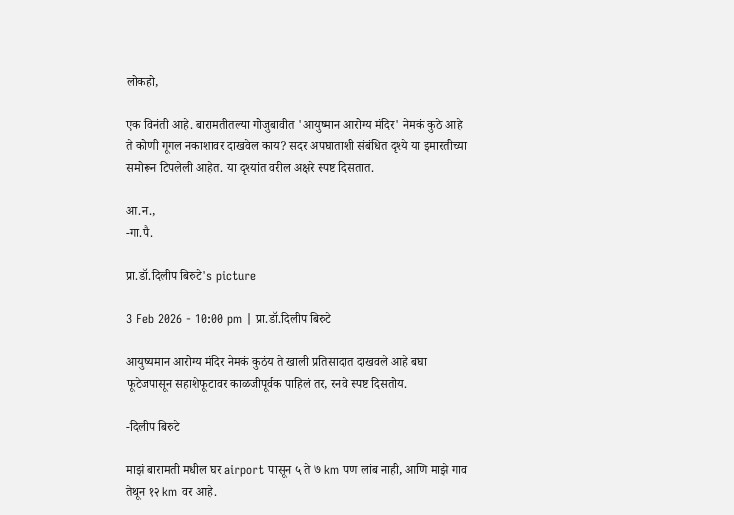लोकहो,

एक विनंती आहे. बारामतीतल्या गोजुबावीत 'आयुष्मान आरोग्य मंदिर' नेमकं कुठे आहे ते कोणी गूगल नकाशावर दाखवेल काय? सदर अपघाताशी संबंधित दृश्ये या इमारतीच्या समोरून टिपलेली आहेत. या दृश्यांत वरील अक्षरे स्पष्ट दिसतात.

आ.न.,
-गा.पै.

प्रा.डॉ.दिलीप बिरुटे's picture

3 Feb 2026 - 10:00 pm | प्रा.डॉ.दिलीप बिरुटे

आयुष्यमान आरोग्य मंदिर नेमकं कुठंय ते खाली प्रतिसादात दाखवले आहे बघा
फूटेजपासून सहाशेफूटावर काळजीपूर्वक पाहिलं तर, रनवे स्पष्ट दिसतोय.

-दिलीप बिरुटे

माझं बारामती मधील घर airport पासून ५ ते ७ km पण लांब नाही, आणि माझे गाव तेथून १२ km वर आहे.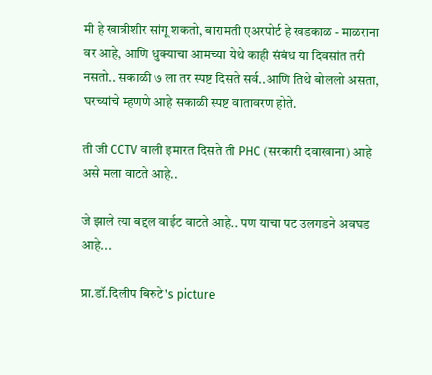मी हे खात्रीशीर सांगू शकतो, बारामती एअरपोर्ट हे खडकाळ - माळराना वर आहे, आणि धुक्याचा आमच्या येथे काही संबंध या दिवसांत तरी नसतो.. सकाळी ७ ला तर स्पष्ट दिसते सर्व..आणि तिथे बोललो असता, घरच्यांचे म्हणणे आहे सकाळी स्पष्ट वातावरण होते.

ती जी CCTV वाली इमारत दिसते ती PHC (सरकारी दवाखाना) आहे असे मला वाटते आहे..

जे झाले त्या बद्दल वाईट वाटते आहे.. पण याचा पट उलगडने अवघड आहे...

प्रा.डॉ.दिलीप बिरुटे's picture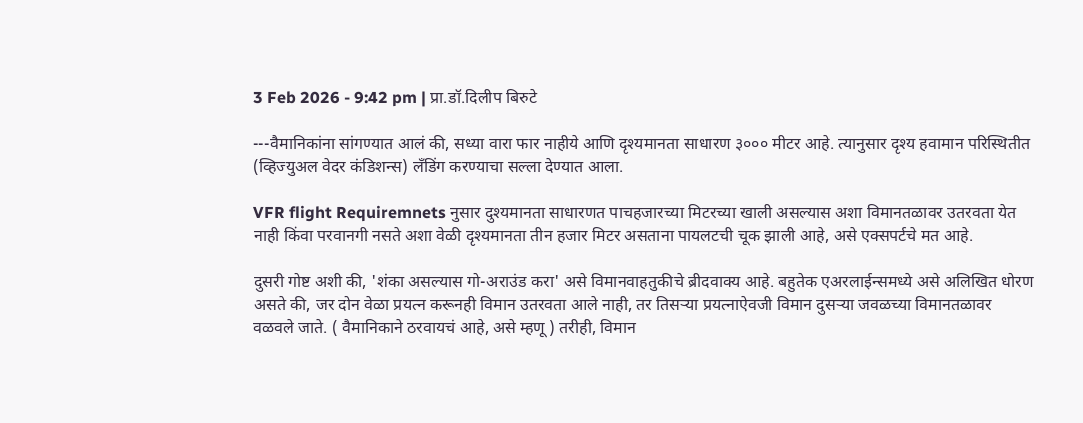3 Feb 2026 - 9:42 pm | प्रा.डॉ.दिलीप बिरुटे

---वैमानिकांना सांगण्यात आलं की, सध्या वारा फार नाहीये आणि दृश्यमानता साधारण ३००० मीटर आहे. त्यानुसार दृश्य हवामान परिस्थितीत (व्हिज्युअल वेदर कंडिशन्स) लँडिंग करण्याचा सल्ला देण्यात आला.

VFR flight Requiremnets नुसार दुश्यमानता साधारणत पाचहजारच्या मिटरच्या खाली असल्यास अशा विमानतळावर उतरवता येत नाही किंवा परवानगी नसते अशा वेळी दृश्यमानता तीन हजार मिटर असताना पायलटची चूक झाली आहे, असे एक्सपर्टचे मत आहे.

दुसरी गोष्ट अशी की, 'शंका असल्यास गो-अराउंड करा' असे विमानवाहतुकीचे ब्रीदवाक्य आहे. बहुतेक एअरलाईन्समध्ये असे अलिखित धोरण असते की, जर दोन वेळा प्रयत्न करूनही विमान उतरवता आले नाही, तर तिसऱ्या प्रयत्नाऐवजी विमान दुसऱ्या जवळच्या विमानतळावर वळवले जाते. ( वैमानिकाने ठरवायचं आहे, असे म्हणू ) तरीही, विमान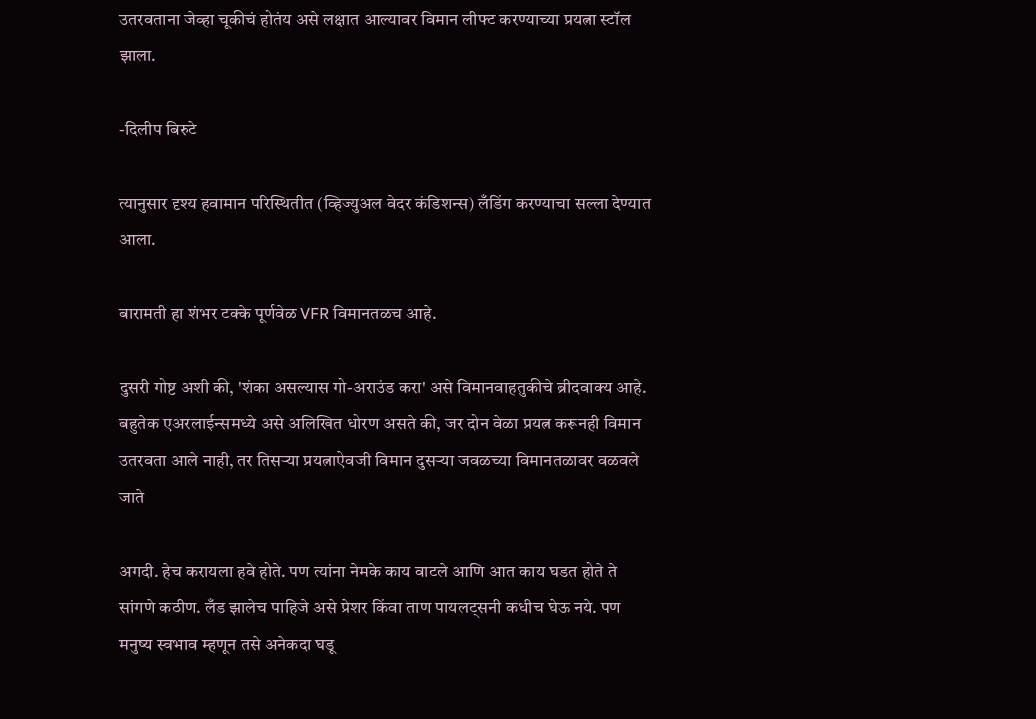उतरवताना जेव्हा चूकीचं होतंय असे लक्षात आल्यावर विमान लीफ्ट करण्याच्या प्रयत्ना स्टॉल झाला.

-दिलीप बिरुटे

त्यानुसार दृश्य हवामान परिस्थितीत (व्हिज्युअल वेदर कंडिशन्स) लँडिंग करण्याचा सल्ला देण्यात आला.

बारामती हा शंभर टक्के पूर्णवेळ VFR विमानतळच आहे.

दुसरी गोष्ट अशी की, 'शंका असल्यास गो-अराउंड करा' असे विमानवाहतुकीचे ब्रीदवाक्य आहे. बहुतेक एअरलाईन्समध्ये असे अलिखित धोरण असते की, जर दोन वेळा प्रयत्न करूनही विमान उतरवता आले नाही, तर तिसऱ्या प्रयत्नाऐवजी विमान दुसऱ्या जवळच्या विमानतळावर वळवले जाते

अगदी. हेच करायला हवे होते. पण त्यांना नेमके काय वाटले आणि आत काय घडत होते ते सांगणे कठीण. लँड झालेच पाहिजे असे प्रेशर किंवा ताण पायलट्सनी कधीच घेऊ नये. पण मनुष्य स्वभाव म्हणून तसे अनेकदा घडू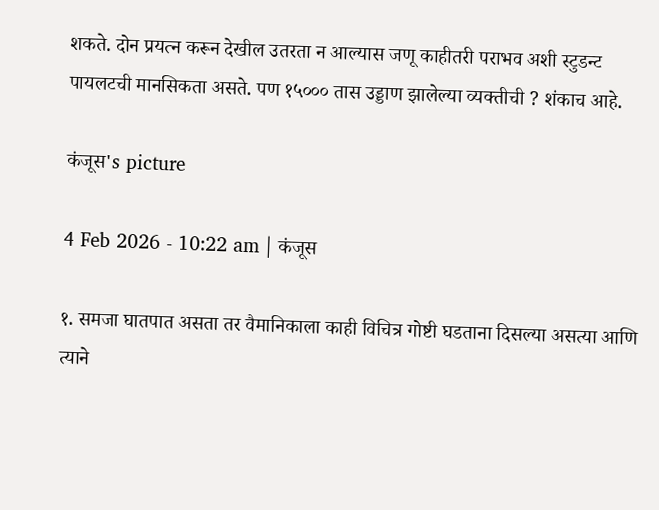शकते. दोन प्रयत्न करून देखील उतरता न आल्यास जणू काहीतरी पराभव अशी स्टुडन्ट पायलटची मानसिकता असते. पण १५००० तास उड्डाण झालेल्या व्यक्तीची ? शंकाच आहे.

कंजूस's picture

4 Feb 2026 - 10:22 am | कंजूस

१. समजा घातपात असता तर वैमानिकाला काही विचित्र गोष्टी घडताना दिसल्या असत्या आणि त्याने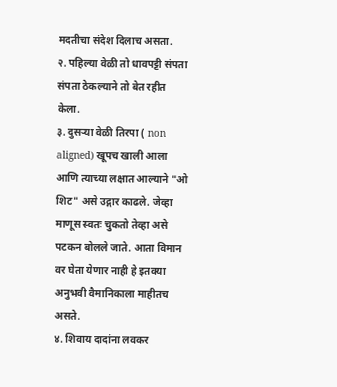मदतीचा संदेश दिलाच असता.
२. पहिल्या वेळी तो धावपट्टी संपता संपता ठेकल्याने तो बेत रहीत केला.
३. दुसऱ्या वेळी तिरपा ( non aligned) खूपच खाली आला आणि त्याच्या लक्षात आल्याने "ओ शिट" असे उद्गार काढले. जेव्हा माणूस स्वतः चुकतो तेव्हा असे पटकन बोलले जाते. आता विमान वर घेता येणार नाही हे इतक्या अनुभवी वैमानिकाला माहीतच असते.
४. शिवाय दादांना लवकर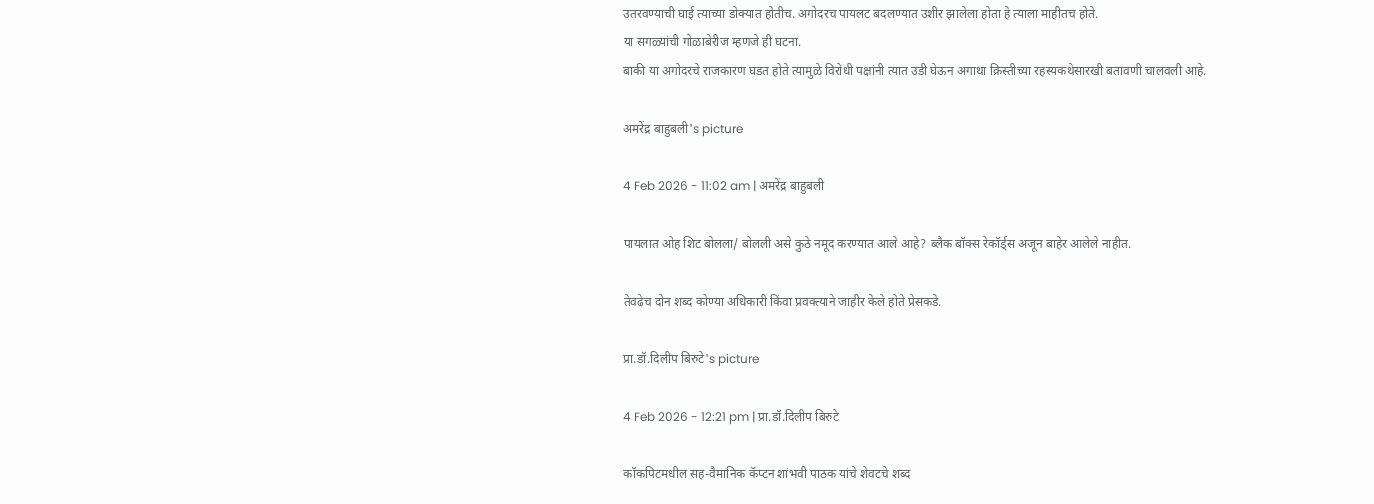उतरवण्याची घाई त्याच्या डोक्यात होतीच. अगोदरच पायलट बदलण्यात उशीर झालेला होता हे त्याला माहीतच होते.
या सगळ्यांची गोळाबेरीज म्हणजे ही घटना.
बाकी या अगोदरचे राजकारण घडत होते त्यामुळे विरोधी पक्षांनी त्यात उडी घेऊन अगाथा क्रिस्तीच्या रहस्यकथेसारखी बतावणी चालवली आहे.

अमरेंद्र बाहुबली's picture

4 Feb 2026 - 11:02 am | अमरेंद्र बाहुबली

पायलात ओह शिट बोलला/ बोलली असे कुठे नमूद करण्यात आले आहे? ब्लैक बॉक्स रेकॉर्ड्स अजून बाहेर आलेले नाहीत.

तेवढेच दोन शब्द कोण्या अधिकारी किंवा प्रवक्त्याने जाहीर केले होते प्रेसकडे.

प्रा.डॉ.दिलीप बिरुटे's picture

4 Feb 2026 - 12:21 pm | प्रा.डॉ.दिलीप बिरुटे

कॉकपिटमधील सह-वैमानिक कॅप्टन शांभवी पाठक यांचे शेवटचे शब्द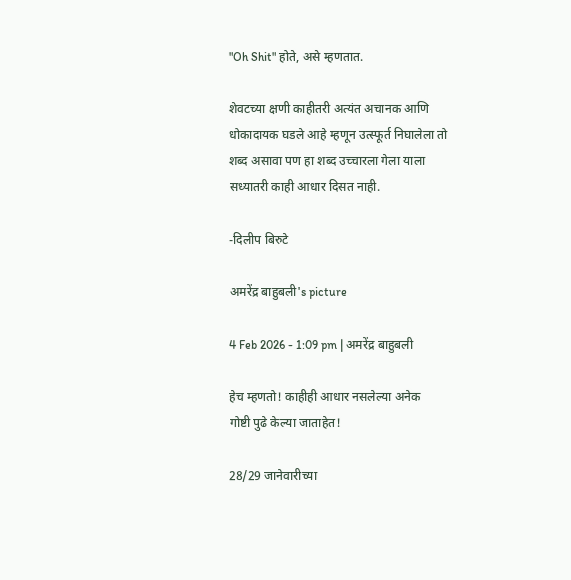"Oh Shit" होते, असे म्हणतात.

शेवटच्या क्षणी काहीतरी अत्यंत अचानक आणि धोकादायक घडले आहे म्हणून उत्स्फूर्त निघालेला तो शब्द असावा पण हा शब्द उच्चारला गेला याला सध्यातरी काही आधार दिसत नाही.

-दिलीप बिरुटे

अमरेंद्र बाहुबली's picture

4 Feb 2026 - 1:09 pm | अमरेंद्र बाहुबली

हेच म्हणतो! काहीही आधार नसलेल्या अनेक
गोष्टी पुढे केल्या जाताहेत!

28/29 जानेवारीच्या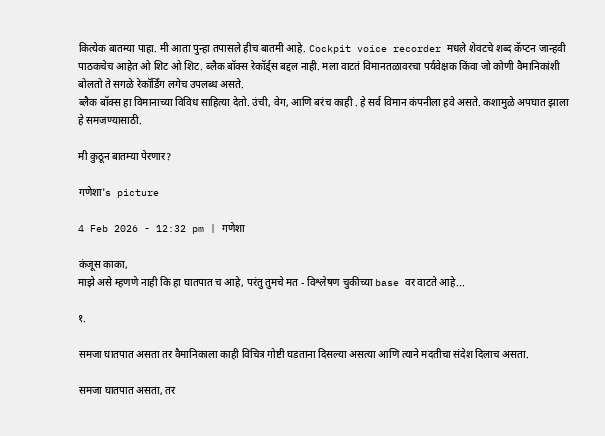कित्येक बातम्या पाहा. मी आता पुन्हा तपासले हीच बातमी आहे. Cockpit voice recorder मधले शेवटचे शब्द कॅप्टन जान्हवी पाठकचेच आहेत ओ शिट ओ शिट. ब्लैक बॉक्स रेकॉर्ड्स बद्दल नाही. मला वाटतं विमानतळावरचा पर्यवेक्षक किंवा जो कोणी वैमानिकांशी बोलतो ते सगळे रेकॉर्डिंग लगेच उपलब्ध असते.
ब्लैक बॉक्स हा विमानाच्या विविध साहित्या देतो. उंची, वेग, आणि बरंच काही . हे सर्व विमान कंपनीला हवे असते. कशामुळे अपघात झाला हे समजण्यासाठी.

मी कुठून बातम्या पेरणार?

गणेशा's picture

4 Feb 2026 - 12:32 pm | गणेशा

कंजूस काका,
माझे असे म्हणणे नाही कि हा घातपात च आहे, परंतु तुमचे मत - विश्लेषण चुकीच्या base वर वाटते आहे...

१.

समजा घातपात असता तर वैमानिकाला काही विचित्र गोष्टी घडताना दिसल्या असत्या आणि त्याने मदतीचा संदेश दिलाच असता.

समजा घातपात असता, तर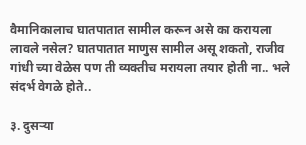वैमानिकालाच घातपातात सामील करून असे का करायला लावले नसेल? घातपातात माणुस सामील असू शकतो, राजीव गांधी च्या वेळेस पण ती व्यक्तीच मरायला तयार होती ना.. भले संदर्भ वेगळे होते..

३. दुसऱ्या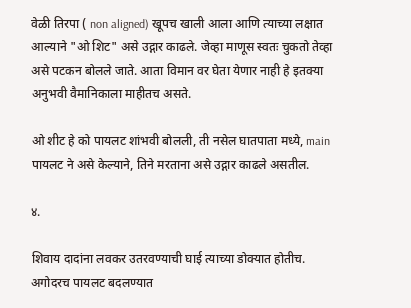वेळी तिरपा ( non aligned) खूपच खाली आला आणि त्याच्या लक्षात आल्याने "ओ शिट" असे उद्गार काढले. जेव्हा माणूस स्वतः चुकतो तेव्हा असे पटकन बोलले जाते. आता विमान वर घेता येणार नाही हे इतक्या अनुभवी वैमानिकाला माहीतच असते.

ओ शीट हे को पायलट शांभवी बोलली, ती नसेल घातपाता मध्ये, main पायलट ने असे केल्याने, तिने मरताना असे उद्गार काढले असतील.

४.

शिवाय दादांना लवकर उतरवण्याची घाई त्याच्या डोक्यात होतीच. अगोदरच पायलट बदलण्यात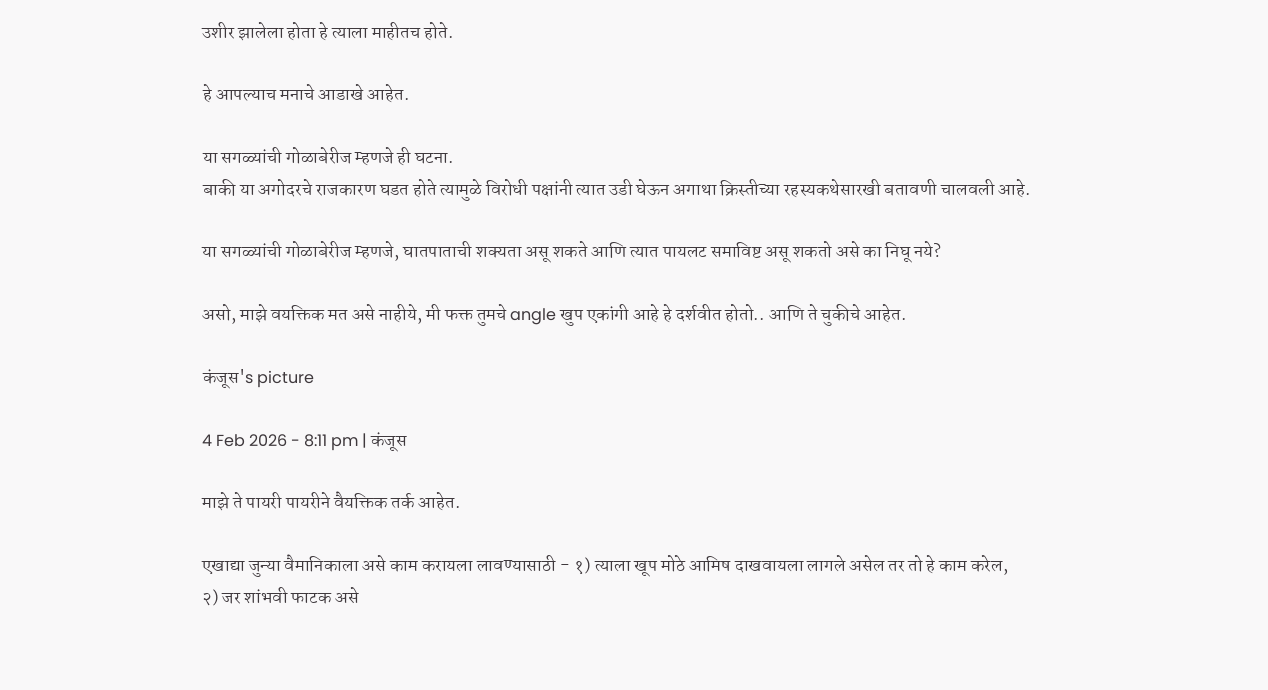उशीर झालेला होता हे त्याला माहीतच होते.

हे आपल्याच मनाचे आडाखे आहेत.

या सगळ्यांची गोळाबेरीज म्हणजे ही घटना.
बाकी या अगोदरचे राजकारण घडत होते त्यामुळे विरोधी पक्षांनी त्यात उडी घेऊन अगाथा क्रिस्तीच्या रहस्यकथेसारखी बतावणी चालवली आहे.

या सगळ्यांची गोळाबेरीज म्हणजे, घातपाताची शक्यता असू शकते आणि त्यात पायलट समाविष्ट असू शकतो असे का निघू नये?

असो, माझे वयक्तिक मत असे नाहीये, मी फक्त तुमचे angle खुप एकांगी आहे हे दर्शवीत होतो.. आणि ते चुकीचे आहेत.

कंजूस's picture

4 Feb 2026 - 8:11 pm | कंजूस

माझे ते पायरी पायरीने वैयक्तिक तर्क आहेत.

एखाद्या जुन्या वैमानिकाला असे काम करायला लावण्यासाठी - १) त्याला खूप मोठे आमिष दाखवायला लागले असेल तर तो हे काम करेल,
२) जर शांभवी फाटक असे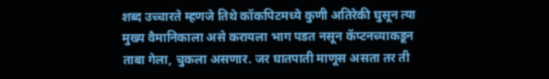शब्द उच्चारते म्हणजे तिथे कॉकपिटमध्ये कुणी अतिरेकी घुसून त्या मुख्य वैमानिकाला असे करायला भाग पडत नसून कॅप्टनच्याकडून ताबा गेला, चुकला असणार. जर घातपाती माणूस असता तर ती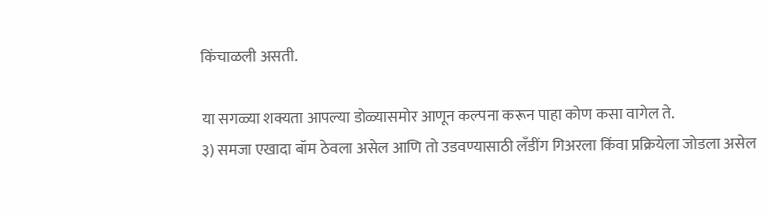किंचाळली असती.

या सगळ्या शक्यता आपल्या डोळ्यासमोर आणून कल्पना करून पाहा कोण कसा वागेल ते.
३) समजा एखादा बॉम ठेवला असेल आणि तो उडवण्यासाठी लँडींग गिअरला किंवा प्रक्रियेला जोडला असेल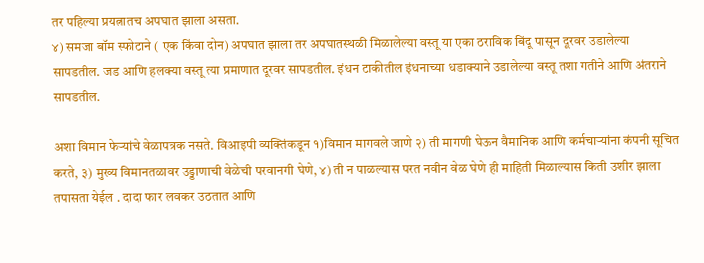तर पहिल्या प्रयत्नातच अपघात झाला असता.
४) समजा बॉम स्फोटाने ( एक किंवा दोन) अपघात झाला तर अपघातस्थळी मिळालेल्या वस्तू या एका ठराविक बिंदू पासून दूरवर उडालेल्या सापडतील. जड आणि हलक्या वस्तू त्या प्रमाणात दूरवर सापडतील. इंधन टाकीतील इंधनाच्या धडाक्याने उडालेल्या वस्तू तशा गतीने आणि अंतराने सापडतील.

अशा विमान फेऱ्यांचे वेळापत्रक नसते. विआइपी व्यक्तिंकडून १)विमान मागवले जाणे २) ती मागणी घेऊन वैमानिक आणि कर्मचाऱ्यांना कंपनी सूचित करते, ३) मुख्य विमानतळावर उड्डाणाची वेळेची परवानगी घेणे, ४) ती न पाळल्यास परत नवीन वेळ घेणे ही माहिती मिळाल्यास किती उशीर झाला तपासता येईल . दादा फार लवकर उठतात आणि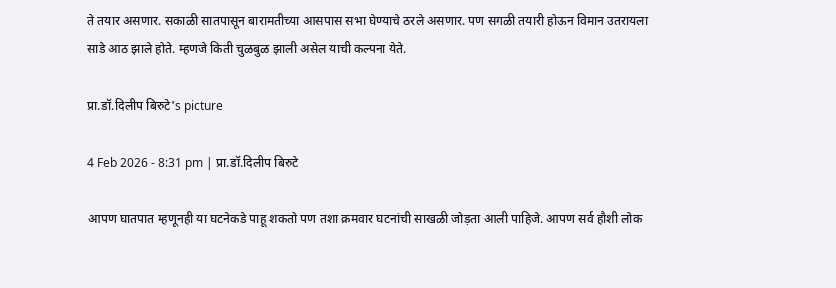ते तयार असणार. सकाळी सातपासून बारामतीच्या आसपास सभा घेण्याचे ठरले असणार. पण सगळी तयारी होऊन विमान उतरायला साडे आठ झाले होते. म्हणजे किती चुळबुळ झाली असेल याची कल्पना येते.

प्रा.डॉ.दिलीप बिरुटे's picture

4 Feb 2026 - 8:31 pm | प्रा.डॉ.दिलीप बिरुटे

आपण घातपात म्हणूनही या घटनेकडे पाहू शकतो पण तशा क्रमवार घटनांची साखळी जोड़ता आली पाहिजे. आपण सर्व हौशी लोक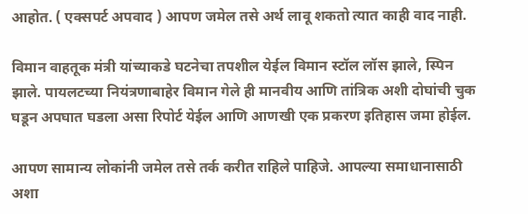आहोत. ( एक्सपर्ट अपवाद ) आपण जमेल तसे अर्थ लावू शकतो त्यात काही वाद नाही.

विमान वाहतूक मंत्री यांच्याकडे घटनेचा तपशील येईल विमान स्टॉल लॉस झाले, स्पिन झाले. पायलटच्या नियंत्रणाबाहेर विमान गेले ही मानवीय आणि तांत्रिक अशी दोघांची चुक घडून अपघात घडला असा रिपोर्ट येईल आणि आणखी एक प्रकरण इतिहास जमा होईल.

आपण सामान्य लोकांनी जमेल तसे तर्क करीत राहिले पाहिजे. आपल्या समाधानासाठी अशा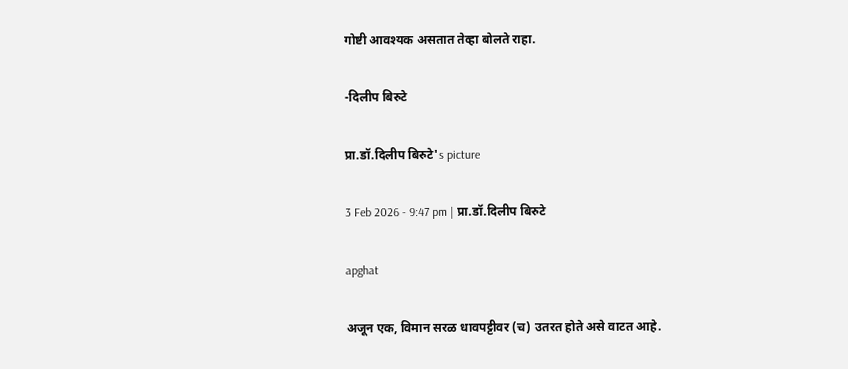गोष्टी आवश्यक असतात तेव्हा बोलते राहा.

-दिलीप बिरुटे

प्रा.डॉ.दिलीप बिरुटे's picture

3 Feb 2026 - 9:47 pm | प्रा.डॉ.दिलीप बिरुटे

apghat

अजून एक, विमान सरळ धावपट्टीवर (च) उतरत होते असे वाटत आहे.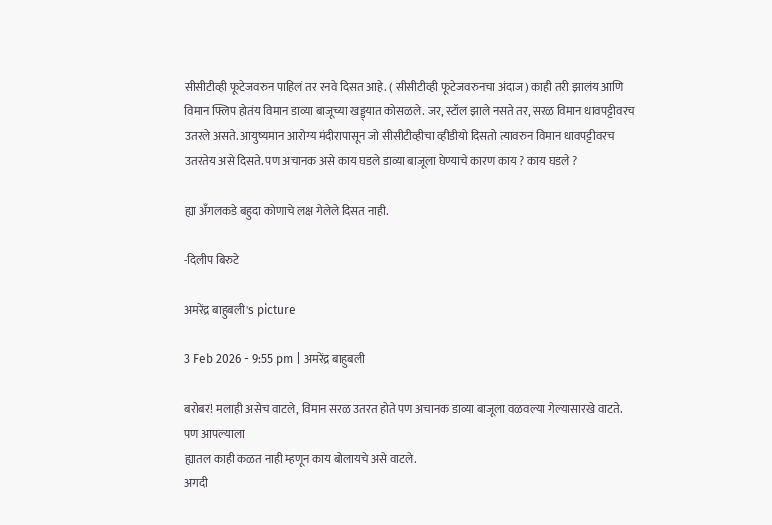सीसीटीव्ही फूटेजवरुन पाहिलं तर रनवे दिसत आहे. ( सीसीटीव्ही फूटेजवरुनचा अंदाज) काही तरी झालंय आणि विमान फ्लिप होतंय विमान डाव्या बाजूच्या खड्ड्यात कोसळले. जर, स्टॉल झाले नसते तर, सरळ विमान धावपट्टीवरच उतरले असते. आयुष्यमान आरोग्य मंदीरापासून जो सीसीटीव्हीचा व्हीडीयो दिसतो त्यावरुन विमान धावपट्टीवरच उतरतेय असे दिसते. पण अचानक असे काय घडले डाव्या बाजूला घेण्याचे कारण काय ? काय घडले ?

ह्या अँगलकडे बहुदा कोणाचे लक्ष गेलेले दिसत नाही.

-दिलीप बिरुटे

अमरेंद्र बाहुबली's picture

3 Feb 2026 - 9:55 pm | अमरेंद्र बाहुबली

बरोबर! मलाही असेच वाटले, विमान सरळ उतरत होते पण अचानक डाव्या बाजूला वळवल्या गेल्यासारखे वाटते. पण आपल्याला
ह्यातल काही कळत नाही म्हणून काय बोलायचे असे वाटले.
अगदी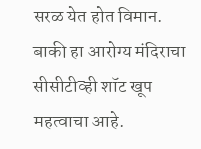सरळ येत होत विमान. बाकी हा आरोग्य मंदिराचा सीसीटीव्ही शॉट खूप महत्वाचा आहे.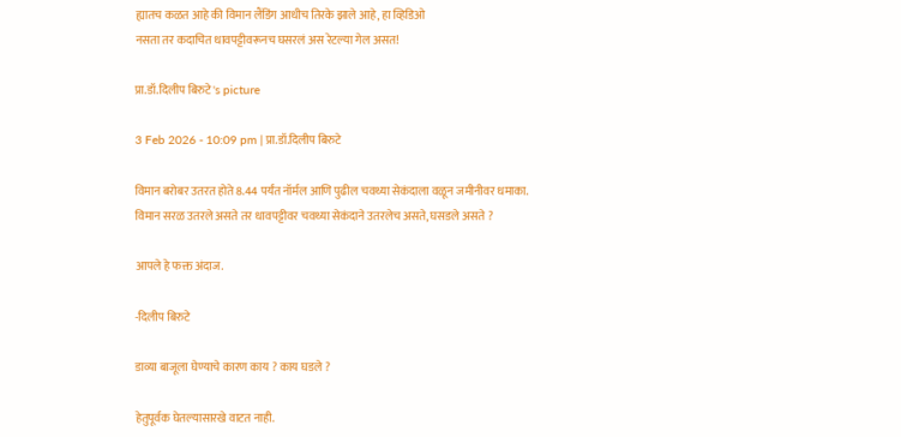ह्यातच कळत आहे की विमान लैंडिंग आधीच तिरके झाले आहे, हा व्हिडिओ
नसता तर कदाचित धावपट्टीवरूनच घसरलं अस रेटल्या गेल असत!

प्रा.डॉ.दिलीप बिरुटे's picture

3 Feb 2026 - 10:09 pm | प्रा.डॉ.दिलीप बिरुटे

विमान बरोबर उतरत होते 8.44 पर्यंत नॉर्मल आणि पुढील चवथ्या सेकंदाला वळून जमीनीवर धमाका.
विमान सरळ उतरले असते तर धावपट्टीवर चवथ्या सेकंदाने उतरलेच असते, घसडले असते ?

आपले हे फक्त अंदाज.

-दिलीप बिरुटे

डाव्या बाजूला घेण्याचे कारण काय ? काय घडले ?

हेतुपूर्वक घेतल्यासारखे वाटत नाही.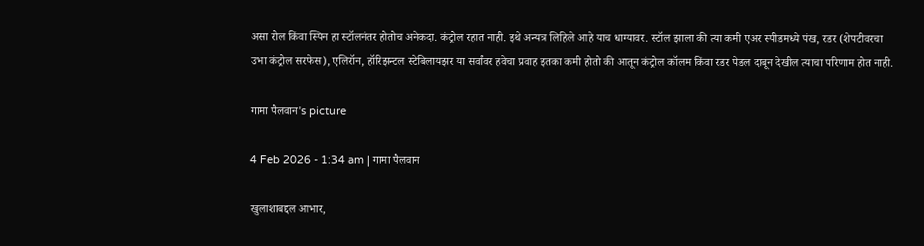असा रोल किंवा स्पिन हा स्टॉलनंतर होतोच अनेकदा. कंट्रोल रहात नाही. इथे अन्यत्र लिहिले आहे याच धाग्यावर. स्टॉल झाला की त्या कमी एअर स्पीडमध्ये पंख, रडर (शेपटीवरचा उभा कंट्रोल सरफेस), एलिरॉन, हॉरिझन्टल स्टेबिलायझर या सर्वांवर हवेचा प्रवाह इतका कमी होतो की आतून कंट्रोल कॉलम किंवा रडर पेडल दाबून देखील त्याचा परिणाम होत नाही.

गामा पैलवान's picture

4 Feb 2026 - 1:34 am | गामा पैलवान

खुलाशाबद्दल आभार,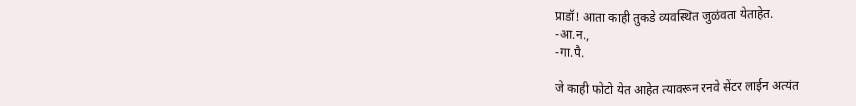प्राडॉ! आता काही तुकडे व्यवस्थित जुळंवता येताहेत.
-आ.न.,
-गा.पै.

जे काही फोटो येत आहेत त्यावरून रनवे सेंटर लाईन अत्यंत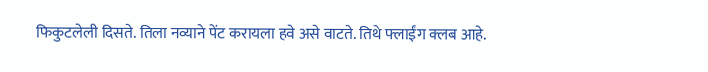फिकुटलेली दिसते. तिला नव्याने पेंट करायला हवे असे वाटते. तिथे फ्लाईंग क्लब आहे.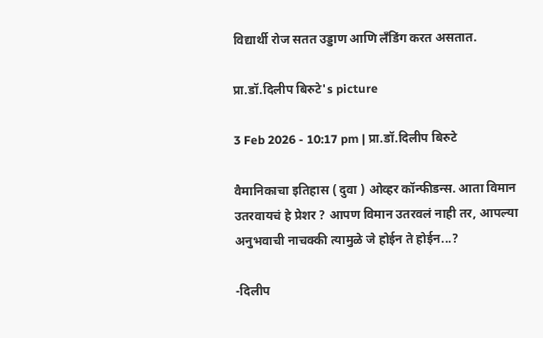विद्यार्थी रोज सतत उड्डाण आणि लँडिंग करत असतात.

प्रा.डॉ.दिलीप बिरुटे's picture

3 Feb 2026 - 10:17 pm | प्रा.डॉ.दिलीप बिरुटे

वैमानिकाचा इतिहास ( दुवा ) ओव्हर कॉन्फीडन्स. आता विमान उतरवायचं हे प्रेशर ? आपण विमान उतरवलं नाही तर, आपल्या अनुभवाची नाचक्की त्यामुळे जे होईन ते होईन...?

-दिलीप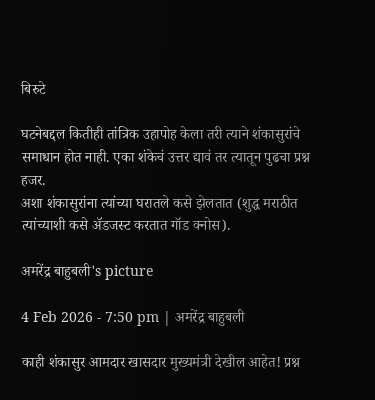बिरुटे

घटनेबद्दल कितीही तांत्रिक उहापोह केला तरी त्याने शंकासुरांचे समाधान होत नाही. एका शंकेचं उत्तर द्यावं तर त्यातून पुढचा प्रश्न हजर.
अशा शंकासुरांना त्यांच्या घरातले कसे झेलतात (शुद्ध मराठीत त्यांच्याशी कसे अ‍ॅडजस्ट करतात गॉड क्नोस).

अमरेंद्र बाहुबली's picture

4 Feb 2026 - 7:50 pm | अमरेंद्र बाहुबली

काही शंकासुर आमदार खासदार मुख्यमंत्री देखील आहेत! प्रश्न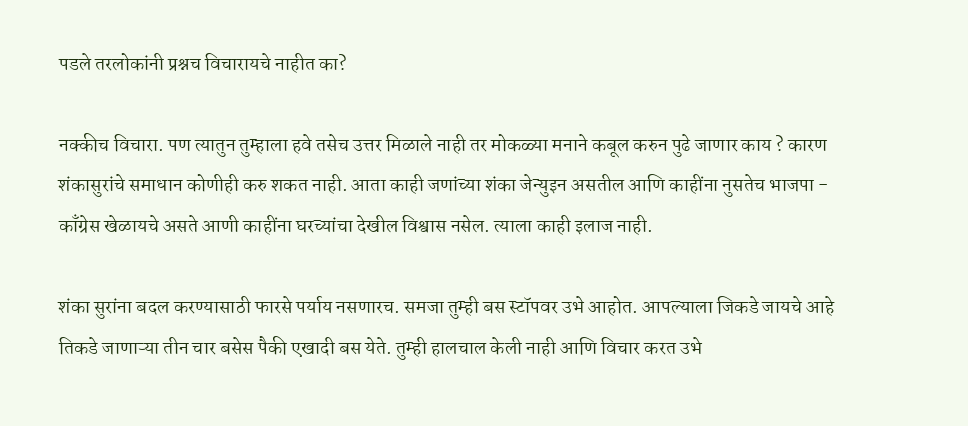पडले तरलोकांनी प्रश्नच विचारायचे नाहीत का?

नक्कीच विचारा. पण त्यातुन तुम्हाला हवे तसेच उत्तर मिळाले नाही तर मोकळ्या मनाने कबूल करुन पुढे जाणार काय ? कारण शंकासुरांचे समाधान कोणीही करु शकत नाही. आता काही जणांच्या शंका जेन्युइन असतील आणि काहींना नुसतेच भाजपा - काँग्रेस खेळायचे असते आणी काहींना घरच्यांचा देखील विश्वास नसेल. त्याला काही इलाज नाही.

शंका सुरांना बदल करण्यासाठी फारसे पर्याय नसणारच. समजा तुम्ही बस स्टॉपवर उभे आहोत. आपल्याला जिकडे जायचे आहे तिकडे जाणाऱ्या तीन चार बसेस पैकी एखादी बस येते. तुम्ही हालचाल केली नाही आणि विचार करत उभे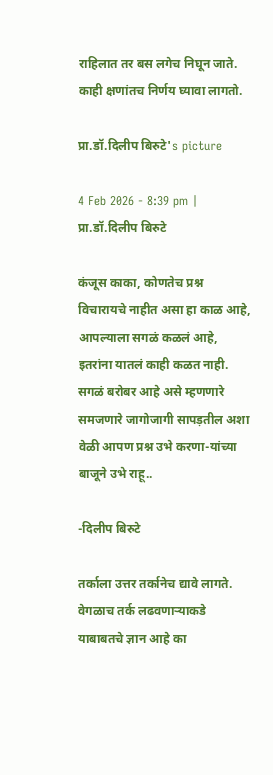राहिलात तर बस लगेच निघून जाते. काही क्षणांतच निर्णय घ्यावा लागतो.

प्रा.डॉ.दिलीप बिरुटे's picture

4 Feb 2026 - 8:39 pm | प्रा.डॉ.दिलीप बिरुटे

कंजूस काका, कोणतेच प्रश्न विचारायचे नाहीत असा हा काळ आहे, आपल्याला सगळं कळलं आहे, इतरांना यातलं काही कळत नाही. सगळं बरोबर आहे असे म्हणणारे समजणारे जागोजागी सापड़तील अशा वेळी आपण प्रश्न उभे करणा-यांच्या बाजूने उभे राहू..

-दिलीप बिरुटे

तर्काला उत्तर तर्कानेच द्यावे लागते. वेगळाच तर्क लढवणाऱ्याकडे याबाबतचे ज्ञान आहे का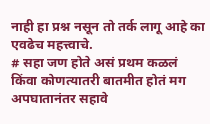नाही हा प्रश्न नसून तो तर्क लागू आहे का एवढेच महत्त्वाचे.
# सहा जण होते असं प्रथम कळलं किंवा कोणत्यातरी बातमीत होतं मग अपघातानंतर सहावे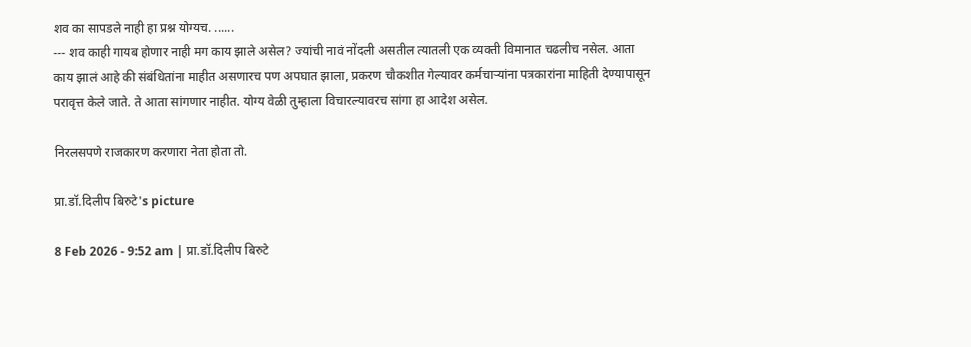शव का सापडले नाही हा प्रश्न योग्यच. ......
--- शव काही गायब होणार नाही मग काय झाले असेल? ज्यांची नावं नोंदली असतील त्यातली एक व्यक्ती विमानात चढलीच नसेल. आता काय झालं आहे की संबंधितांना माहीत असणारच पण अपघात झाला, प्रकरण चौकशीत गेल्यावर कर्मचाऱ्यांना पत्रकारांना माहिती देण्यापासून परावृत्त केले जाते. ते आता सांगणार नाहीत. योग्य वेळी तुम्हाला विचारल्यावरच सांगा हा आदेश असेल.

निरलसपणे राजकारण करणारा नेता होता तो.

प्रा.डॉ.दिलीप बिरुटे's picture

8 Feb 2026 - 9:52 am | प्रा.डॉ.दिलीप बिरुटे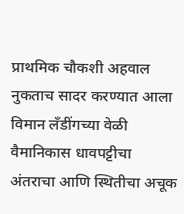प्राथमिक चौकशी अहवाल नुकताच सादर करण्यात आला विमान लँडींगच्या वेळी वैमानिकास धावपट्टीचा अंतराचा आणि स्थितीचा अचूक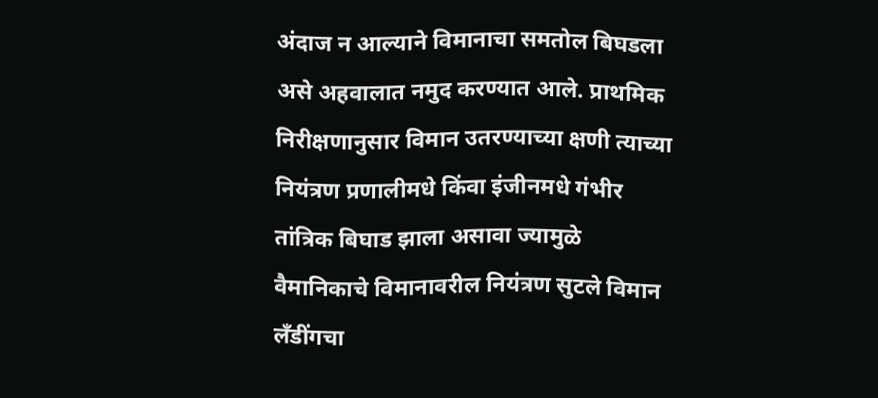अंदाज न आल्याने विमानाचा समतोल बिघडला असे अहवालात नमुद करण्यात आले. प्राथमिक निरीक्षणानुसार विमान उतरण्याच्या क्षणी त्याच्या नियंत्रण प्रणालीमधे किंवा इंजीनमधे गंभीर तांत्रिक बिघाड झाला असावा ज्यामुळे वैमानिकाचे विमानावरील नियंत्रण सुटले विमान लँडींगचा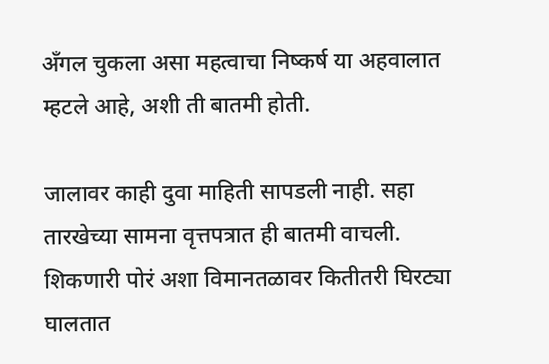अँगल चुकला असा महत्वाचा निष्कर्ष या अहवालात म्हटले आहे, अशी ती बातमी होती.

जालावर काही दुवा माहिती सापडली नाही. सहा तारखेच्या सामना वृत्तपत्रात ही बातमी वाचली. शिकणारी पोरं अशा विमानतळावर कितीतरी घिरट्या घालतात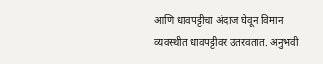आणि धावपट्टीचा अंदाज घेवून विमान व्यवस्थीत धावपट्टीवर उतरवतात. अनुभवी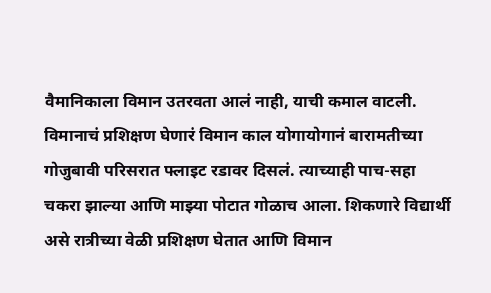वैमानिकाला विमान उतरवता आलं नाही, याची कमाल वाटली. विमानाचं प्रशिक्षण घेणारं विमान काल योगायोगानं बारामतीच्या गोजुबावी परिसरात फ्लाइट रडावर दिसलं. त्याच्याही पाच-सहा चकरा झाल्या आणि माझ्या पोटात गोळाच आला. शिकणारे विद्यार्थी असे रात्रीच्या वेळी प्रशिक्षण घेतात आणि विमान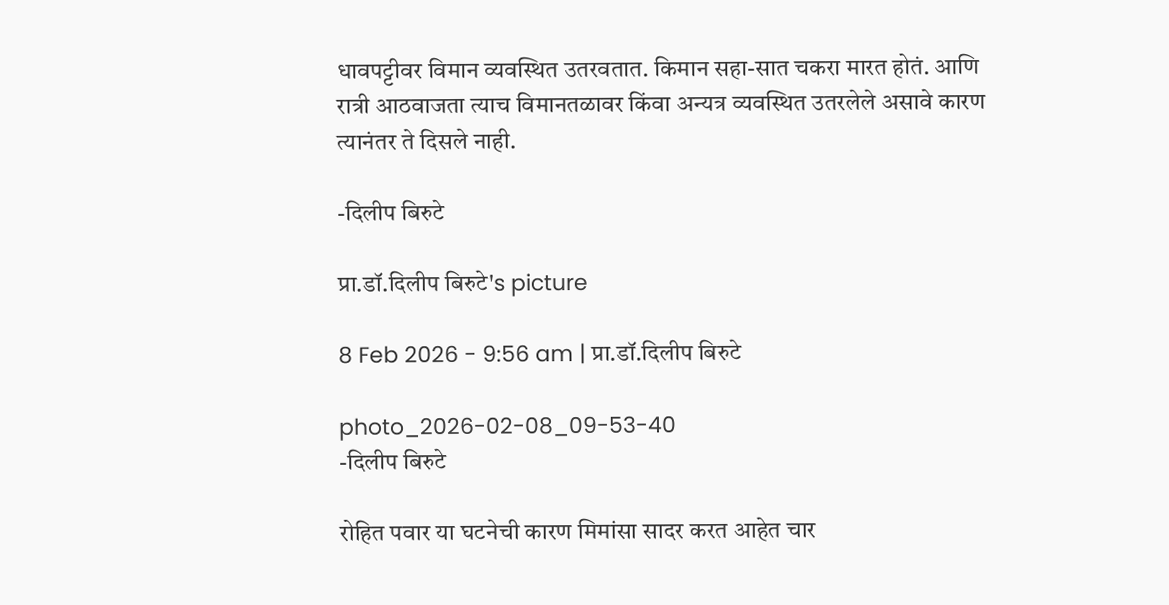धावपट्टीवर विमान व्यवस्थित उतरवतात. किमान सहा-सात चकरा मारत होतं. आणि रात्री आठवाजता त्याच विमानतळावर किंवा अन्यत्र व्यवस्थित उतरलेले असावे कारण त्यानंतर ते दिसले नाही.

-दिलीप बिरुटे

प्रा.डॉ.दिलीप बिरुटे's picture

8 Feb 2026 - 9:56 am | प्रा.डॉ.दिलीप बिरुटे

photo_2026-02-08_09-53-40
-दिलीप बिरुटे

रोहित पवार या घटनेची कारण मिमांसा सादर करत आहेत चार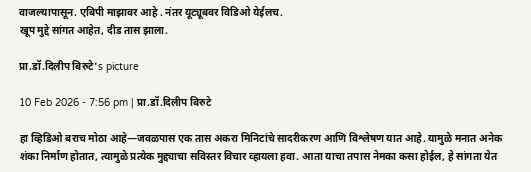वाजल्यापासून. एबिपी माझावर आहे . नंतर यूट्यूबवर विडिओ येईलच.
खूप मुद्दे सांगत आहेत, दीड तास झाला.

प्रा.डॉ.दिलीप बिरुटे's picture

10 Feb 2026 - 7:56 pm | प्रा.डॉ.दिलीप बिरुटे

हा व्हिडिओ बराच मोठा आहे—जवळपास एक तास अकरा मिनिटांचे सादरीकरण आणि विश्लेषण यात आहे. यामुळे मनात अनेक शंका निर्माण होतात, त्यामुळे प्रत्येक मुद्द्याचा सविस्तर विचार व्हायला हवा. आता याचा तपास नेमका कसा होईल, हे सांगता येत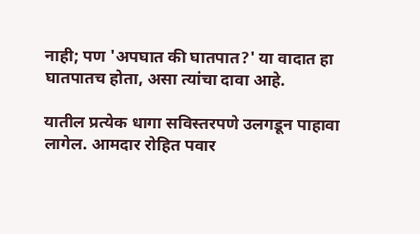नाही; पण 'अपघात की घातपात?' या वादात हा घातपातच होता, असा त्यांचा दावा आहे.

यातील प्रत्येक धागा सविस्तरपणे उलगडून पाहावा लागेल. आमदार रोहित पवार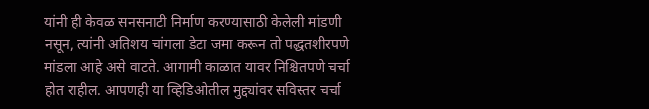यांनी ही केवळ सनसनाटी निर्माण करण्यासाठी केलेली मांडणी नसून, त्यांनी अतिशय चांगला डेटा जमा करून तो पद्धतशीरपणे मांडला आहे असे वाटते. आगामी काळात यावर निश्चितपणे चर्चा होत राहील. आपणही या व्हिडिओतील मुद्द्यांवर सविस्तर चर्चा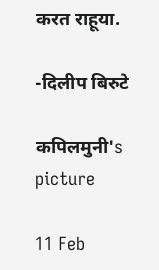करत राहूया.

-दिलीप बिरुटे

कपिलमुनी's picture

11 Feb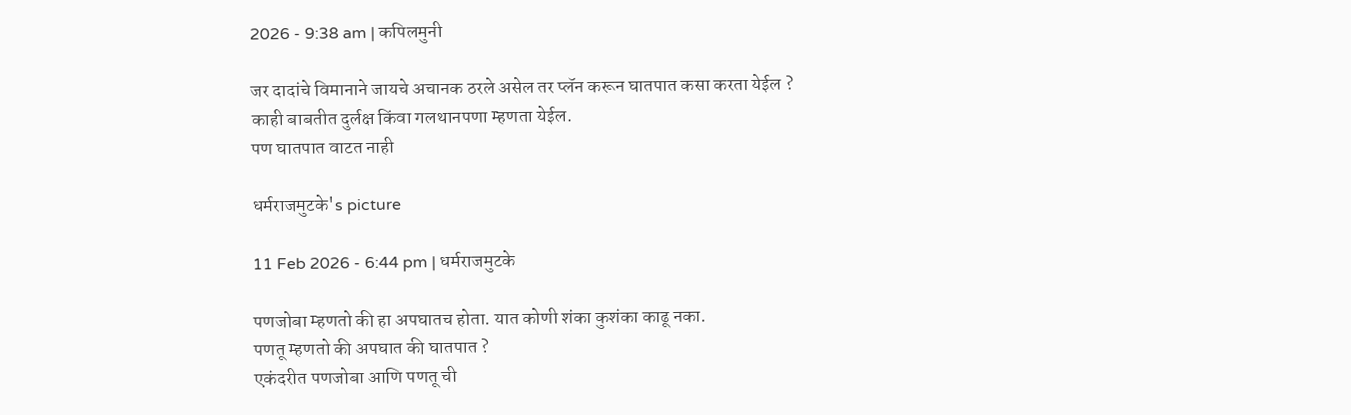2026 - 9:38 am | कपिलमुनी

जर दादांचे विमानाने जायचे अचानक ठरले असेल तर प्लॅन करून घातपात कसा करता येईल ?
काही बाबतीत दुर्लक्ष किंवा गलथानपणा म्हणता येईल.
पण घातपात वाटत नाही

धर्मराजमुटके's picture

11 Feb 2026 - 6:44 pm | धर्मराजमुटके

पणजोबा म्हणतो की हा अपघातच होता. यात कोणी शंका कुशंका काढू नका.
पणतू म्हणतो की अपघात की घातपात ?
एकंदरीत पणजोबा आणि पणतू ची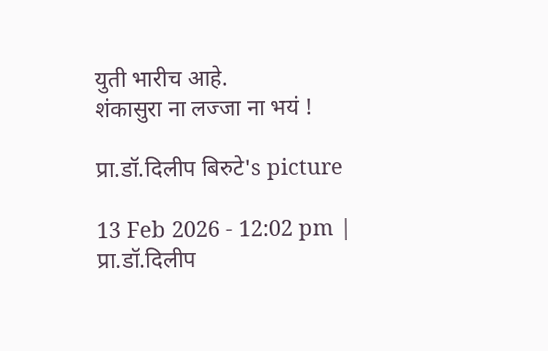युती भारीच आहे.
शंकासुरा ना लज्जा ना भयं !

प्रा.डॉ.दिलीप बिरुटे's picture

13 Feb 2026 - 12:02 pm | प्रा.डॉ.दिलीप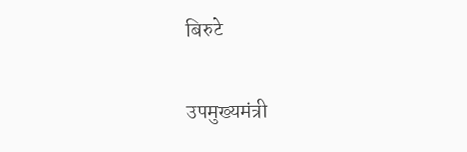बिरुटे

उपमुख्यमंत्री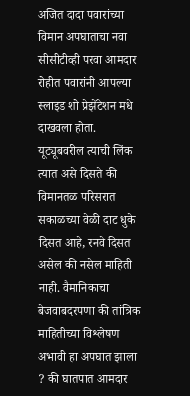अजित दादा पवारांच्या विमान अपघाताचा नवा सीसीटीव्ही परवा आमदार रोहीत पवारांनी आपल्या स्लाइड शो प्रेझेंटेशन मधे दाखवला होता. यूट्यूबवरील त्याची लिंक त्यात असे दिसते की विमानतळ परिसरात सकाळच्या वेळी दाट धुके दिसत आहे, रनवे दिसत असेल की नसेल माहिती नाही. वैमानिकाचा बेजवाबदरपणा की तांत्रिक माहितीच्या विश्लेषण अभावी हा अपघात झाला ? की घातपात आमदार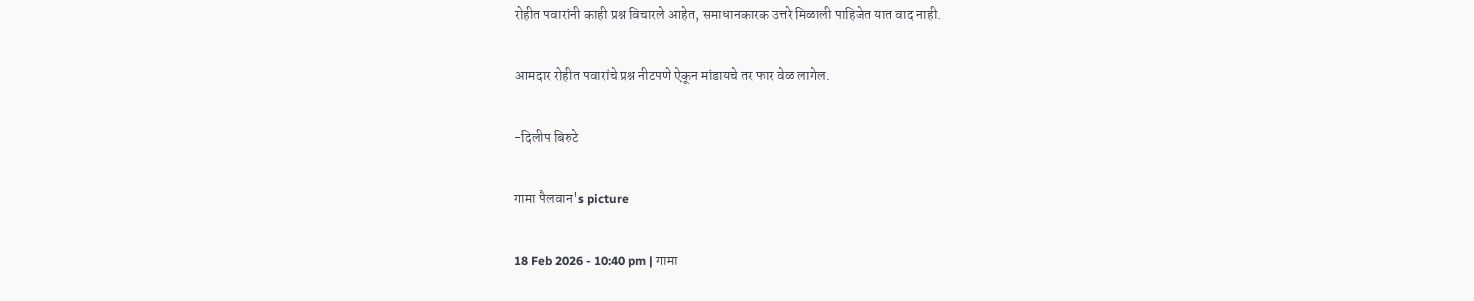रोहीत पवारांनी काही प्रश्न विचारले आहेत, समाधानकारक उत्तरे मिळाली पाहिजेत यात वाद नाही.

आमदार रोहीत पवारांचे प्रश्न नीटपणे ऐकून मांडायचे तर फार वेळ लागेल.

-दिलीप बिरुटे

गामा पैलवान's picture

18 Feb 2026 - 10:40 pm | गामा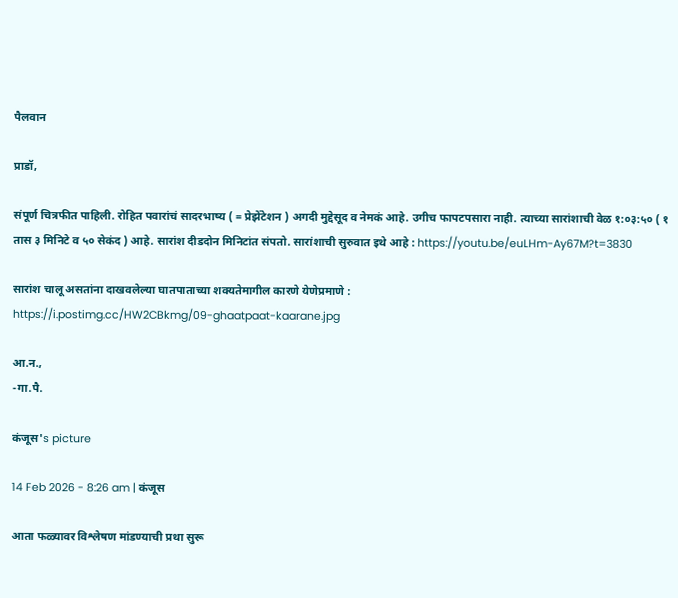पैलवान

प्राडॉ,

संपूर्ण चित्रफीत पाहिली. रोहित पवारांचं सादरभाष्य ( = प्रेझेंटेशन ) अगदी मुद्देसूद व नेमकं आहे. उगीच फापटपसारा नाही. त्याच्या सारांशाची वेळ १:०३:५० ( १ तास ३ मिनिटे व ५० सेकंद ) आहे. सारांश दीडदोन मिनिटांत संपतो. सारांशाची सुरुवात इथे आहे : https://youtu.be/euLHm-Ay67M?t=3830

सारांश चालू असतांना दाखवलेल्या घातपाताच्या शक्यतेमागील कारणे येणेप्रमाणे :
https://i.postimg.cc/HW2CBkmg/09-ghaatpaat-kaarane.jpg

आ.न.,
-गा.पै.

कंजूस's picture

14 Feb 2026 - 8:26 am | कंजूस

आता फळ्यावर विश्लेषण मांडण्याची प्रथा सुरू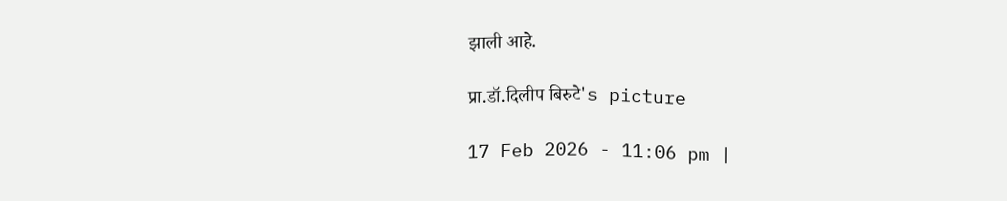झाली आहे.

प्रा.डॉ.दिलीप बिरुटे's picture

17 Feb 2026 - 11:06 pm |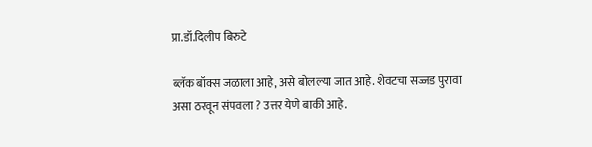प्रा.डॉ.दिलीप बिरुटे

ब्लॅक बॉक्स जळाला आहे, असे बोलल्या जात आहे. शेवटचा सज्जड पुरावा असा ठरवून संपवला ? उत्तर येणे बाकी आहे.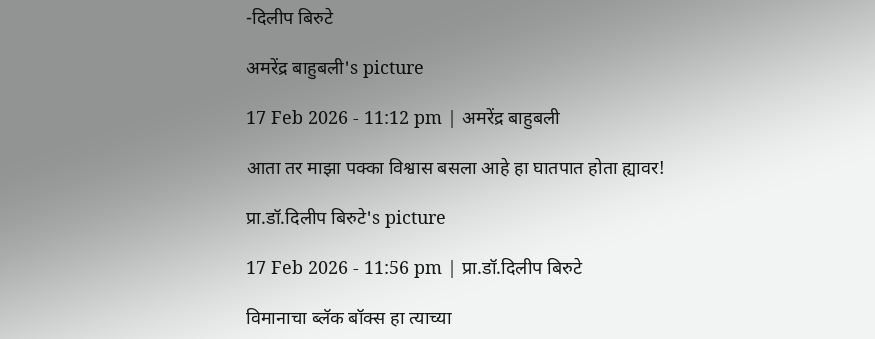-दिलीप बिरुटे

अमरेंद्र बाहुबली's picture

17 Feb 2026 - 11:12 pm | अमरेंद्र बाहुबली

आता तर माझा पक्का विश्वास बसला आहे हा घातपात होता ह्यावर!

प्रा.डॉ.दिलीप बिरुटे's picture

17 Feb 2026 - 11:56 pm | प्रा.डॉ.दिलीप बिरुटे

विमानाचा ब्लॅक बॉक्स हा त्याच्या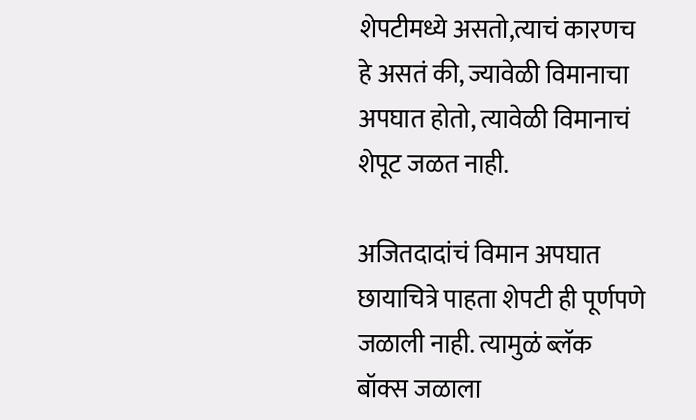शेपटीमध्ये असतो,त्याचं कारणच हे असतं की, ज्यावेळी विमानाचा अपघात होतो, त्यावेळी विमानाचं शेपूट जळत नाही.

अजितदादांचं विमान अपघात छायाचित्रे पाहता शेपटी ही पूर्णपणे जळाली नाही. त्यामुळं ब्लॅक बॉक्स जळाला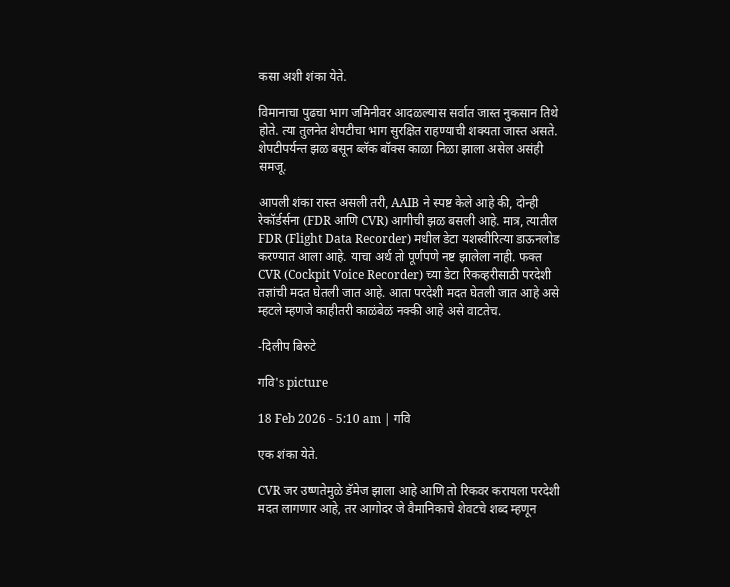कसा अशी शंका येते.

विमानाचा पुढचा भाग जमिनीवर आदळल्यास सर्वात जास्त नुकसान तिथे होते. त्या तुलनेत शेपटीचा भाग सुरक्षित राहण्याची शक्यता जास्त असते. शेपटीपर्यन्त झळ बसून ब्लॅक बॉक्स काळा निळा झाला असेल असंही समजू.

आपली शंका रास्त असली तरी, AAIB ने स्पष्ट केले आहे की, दोन्ही रेकॉर्डर्सना (FDR आणि CVR) आगीची झळ बसली आहे. मात्र, त्यातील FDR (Flight Data Recorder) मधील डेटा यशस्वीरित्या डाऊनलोड करण्यात आला आहे. याचा अर्थ तो पूर्णपणे नष्ट झालेला नाही. फक्त CVR (Cockpit Voice Recorder) च्या डेटा रिकव्हरीसाठी परदेशी तज्ञांची मदत घेतली जात आहे. आता परदेशी मदत घेतली जात आहे असे म्हटले म्हणजे काहीतरी काळंबेळं नक्की आहे असे वाटतेच.

-दिलीप बिरुटे

गवि's picture

18 Feb 2026 - 5:10 am | गवि

एक शंका येते.

CVR जर उष्णतेमुळे डॅमेज झाला आहे आणि तो रिकवर करायला परदेशी मदत लागणार आहे, तर आगोदर जे वैमानिकाचे शेवटचे शब्द म्हणून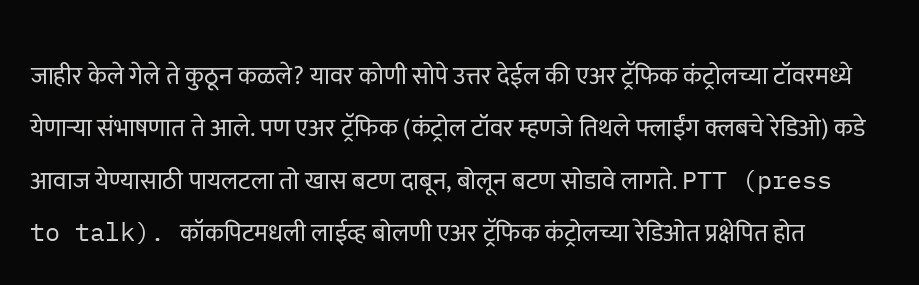जाहीर केले गेले ते कुठून कळले? यावर कोणी सोपे उत्तर देईल की एअर ट्रॅफिक कंट्रोलच्या टॉवरमध्ये येणाऱ्या संभाषणात ते आले. पण एअर ट्रॅफिक (कंट्रोल टॉवर म्हणजे तिथले फ्लाईंग क्लबचे रेडिओ) कडे आवाज येण्यासाठी पायलटला तो खास बटण दाबून, बोलून बटण सोडावे लागते. PTT (press to talk). कॉकपिटमधली लाईव्ह बोलणी एअर ट्रॅफिक कंट्रोलच्या रेडिओत प्रक्षेपित होत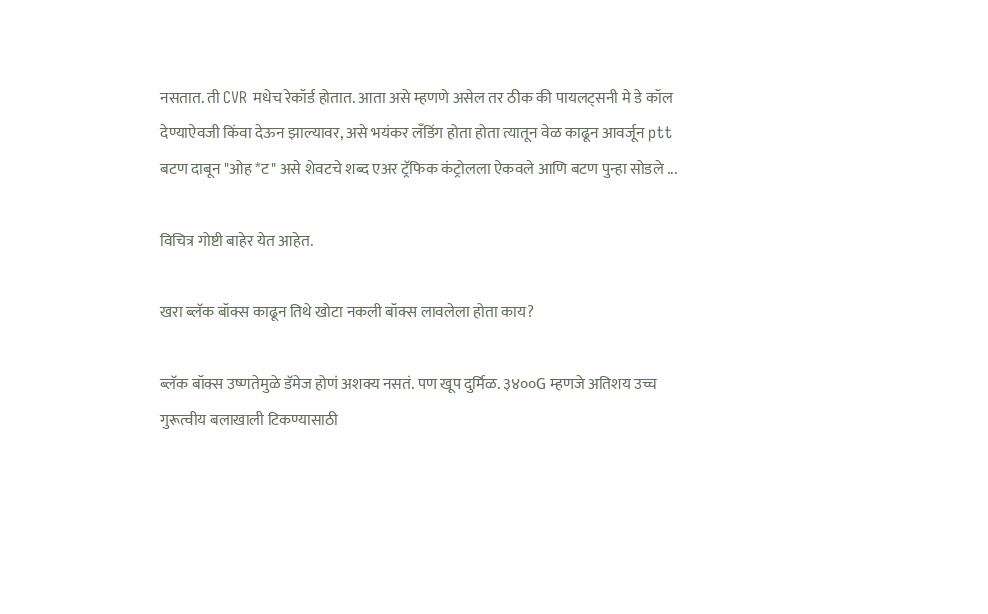नसतात. ती CVR मधेच रेकॉर्ड होतात. आता असे म्हणणे असेल तर ठीक की पायलट्सनी मे डे कॉल देण्याऐवजी किंवा देऊन झाल्यावर, असे भयंकर लँडिंग होता होता त्यातून वेळ काढून आवर्जून ptt बटण दाबून "ओह *ट" असे शेवटचे शब्द एअर ट्रॅफिक कंट्रोलला ऐकवले आणि बटण पुन्हा सोडले ...

विचित्र गोष्टी बाहेर येत आहेत.

खरा ब्लॅक बॉक्स काढून तिथे खोटा नकली बॉक्स लावलेला होता काय?

ब्लॅक बॉक्स उष्णतेमुळे डॅमेज होणं अशक्य नसतं. पण खूप दुर्मिळ. ३४००G म्हणजे अतिशय उच्च गुरूत्वीय बलाखाली टिकण्यासाठी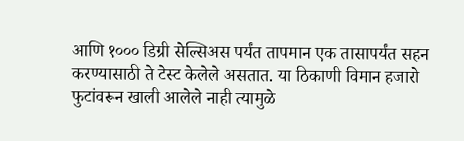आणि १००० डिग्री सेल्सिअस पर्यंत तापमान एक तासापर्यंत सहन करण्यासाठी ते टेस्ट केलेले असतात. या ठिकाणी विमान हजारो फुटांवरून खाली आलेले नाही त्यामुळे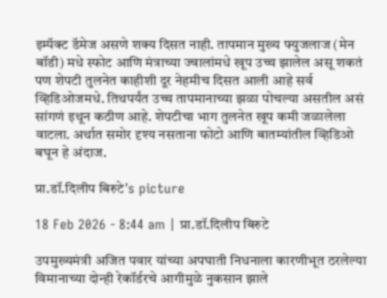इम्पॅक्ट डॅमेज असणे शक्य दिसत नाही. तापमान मुख्य फ्युजलाज (मेन बॉडी) मधे स्फोट आणि मंत्राच्या ज्वालांमधे खूप उच्च झालेल असू शकतं पण शेपटी तुलनेत काहीशी दूर नेहमीच दिसत आली आहे सर्व व्हिडिओजमधे. तिथपर्यंत उच्च तापमानाच्या झळा पोचल्या असतील असं सांगणं इथून कठीण आहे. शेपटीचा भाग तुलनेत खूप कमी जळालेला वाटला. अर्थात समोर दृश्य नसताना फोटो आणि बातम्यांतील व्हिडिओ बघून हे अंदाज.

प्रा.डॉ.दिलीप बिरुटे's picture

18 Feb 2026 - 8:44 am | प्रा.डॉ.दिलीप बिरुटे

उपमुख्यमंत्री अजित पवार यांच्या अपघाती निधनाला कारणीभूत ठरलेल्या विमानाच्या दोन्ही रेकॉर्डरचे आगीमुळे नुकसान झाले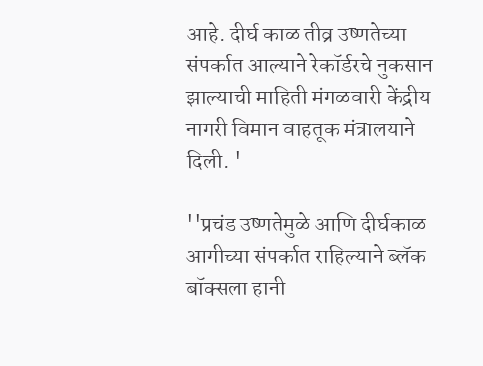आहे. दीर्घ काळ तीव्र उष्णतेच्या संपर्कात आल्याने रेकॉर्डरचे नुकसान झाल्याची माहिती मंगळवारी केंद्रीय नागरी विमान वाहतूक मंत्रालयाने दिली. '

''प्रचंड उष्णतेमुळे आणि दीर्घकाळ आगीच्या संपर्कात राहिल्याने ब्लॅक बॉक्सला हानी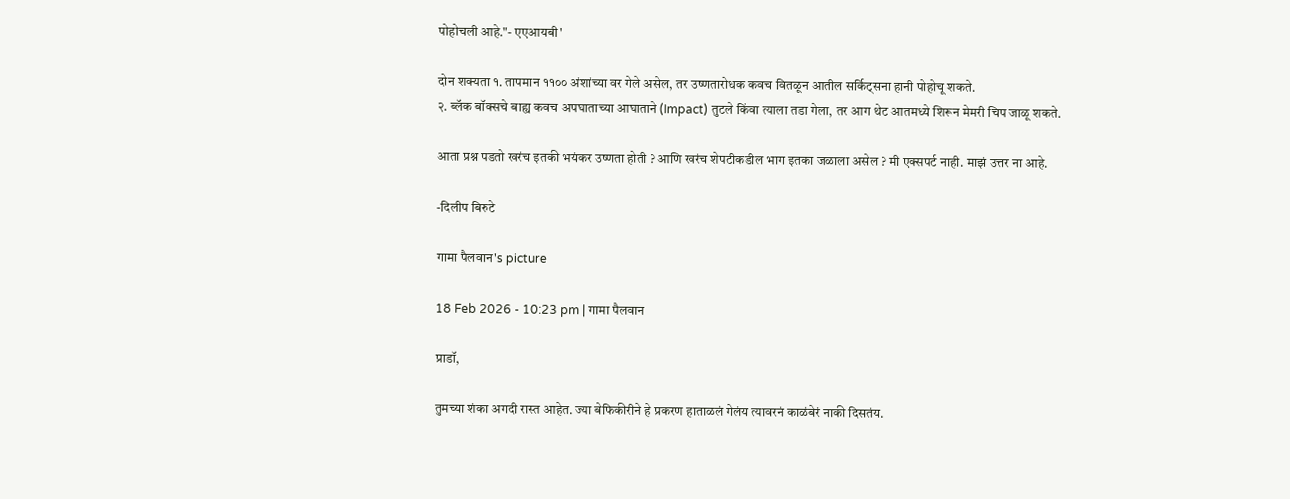पोहोचली आहे."- एएआयबी'

दोन शक्यता १. तापमान ११०० अंशांच्या वर गेले असेल, तर उष्णतारोधक कवच वितळून आतील सर्किट्सना हानी पोहोचू शकते.
२. ब्लॅक बॉक्सचे बाह्य कवच अपघाताच्या आघाताने (Impact) तुटले किंवा त्याला तडा गेला, तर आग थेट आतमध्ये शिरून मेमरी चिप जाळू शकते.

आता प्रश्न पडतो खरंच इतकी भयंकर उष्णता होती ? आणि खरंच शेपटीकडील भाग इतका जळाला असेल ? मी एक्सपर्ट नाही. माझं उत्तर ना आहे.

-दिलीप बिरुटे

गामा पैलवान's picture

18 Feb 2026 - 10:23 pm | गामा पैलवान

प्राडॉ,

तुमच्या शंका अगदी रास्त आहेत. ज्या बेफिकीरीने हे प्रकरण हाताळलं गेलंय त्यावरनं काळंबेरं नाकी दिसतंय.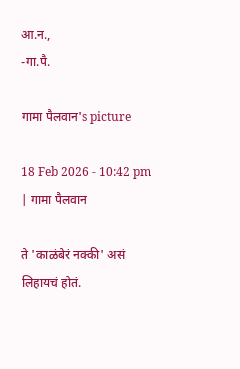आ.न.,
-गा.पै.

गामा पैलवान's picture

18 Feb 2026 - 10:42 pm | गामा पैलवान

ते 'काळंबेरं नक्की' असं लिहायचं होतं.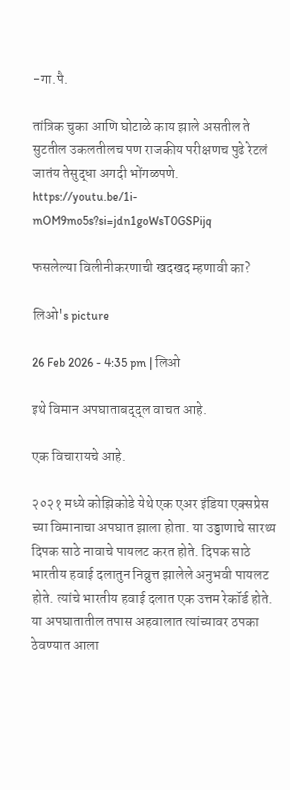-गा.पै.

तांत्रिक चुका आणि घोटाळे काय झाले असतील ते सुटतील उकलतीलच पण राजकीय परीक्षणच पुढे रेटलं जातंय तेसुद्धा अगदी भोंगळपणे.
https://youtu.be/1i-mOM9mo5s?si=jdn1goWsT0GSPijq

फसलेल्या विलीनीकरणाची खदखद म्हणावी का?

लिओ's picture

26 Feb 2026 - 4:35 pm | लिओ

इथे विमान अपघाताबद्द्ल वाचत आहे.

एक विचारायचे आहे.

२०२१ मध्ये कोझिकोडे येथे एक एअर इंडिया एक्सप्रेस च्या विमानाचा अपघात झाला होता. या उड्डाणाचे सारथ्य दिपक साठे नावाचे पायलट करत होते. दिपक साठे भारतीय हवाई दलातुन निव्रुत्त झालेले अनुभवी पायलट होते. त्यांचे भारतीय हवाई दलात एक उत्तम रेकॉर्ड होते. या अपघातातील तपास अहवालात त्यांच्यावर ठपका ठेवण्यात आला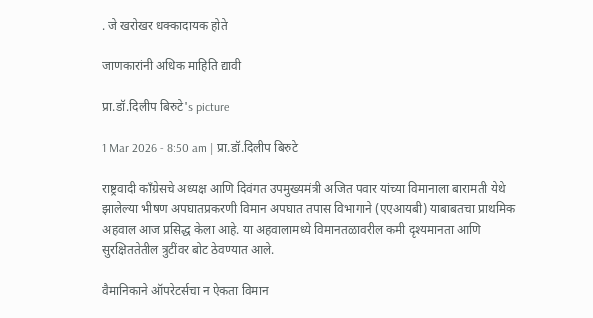. जे खरोखर धक्कादायक होते

जाणकारांनी अधिक माहिति द्यावी

प्रा.डॉ.दिलीप बिरुटे's picture

1 Mar 2026 - 8:50 am | प्रा.डॉ.दिलीप बिरुटे

राष्ट्रवादी काँग्रेसचे अध्यक्ष आणि दिवंगत उपमुख्यमंत्री अजित पवार यांच्या विमानाला बारामती येथे झालेल्या भीषण अपघातप्रकरणी विमान अपघात तपास विभागाने (एएआयबी) याबाबतचा प्राथमिक अहवाल आज प्रसिद्ध केला आहे. या अहवालामध्ये विमानतळावरील कमी दृश्यमानता आणि सुरक्षिततेतील त्रुटींवर बोट ठेवण्यात आले.

वैमानिकाने ऑपरेटर्सचा न ऐकता विमान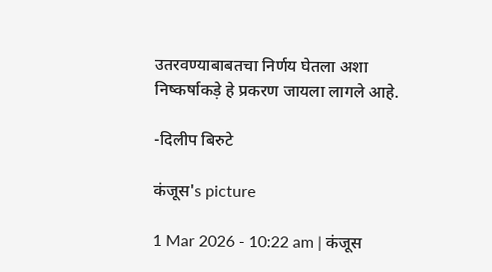उतरवण्याबाबतचा निर्णय घेतला अशा निष्कर्षाकड़े हे प्रकरण जायला लागले आहे.

-दिलीप बिरुटे

कंजूस's picture

1 Mar 2026 - 10:22 am | कंजूस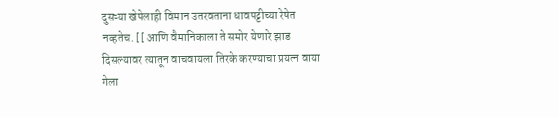दुसऱ्या खेपेलाही विमान उतरवताना धावपट्टीच्या रेषेत नव्हतेच. [[ आणि वैमानिकाला ते समोर येणारे झाड दिसल्यावर त्यातून वाचवायला तिरके करण्याचा प्रयत्न वाया गेला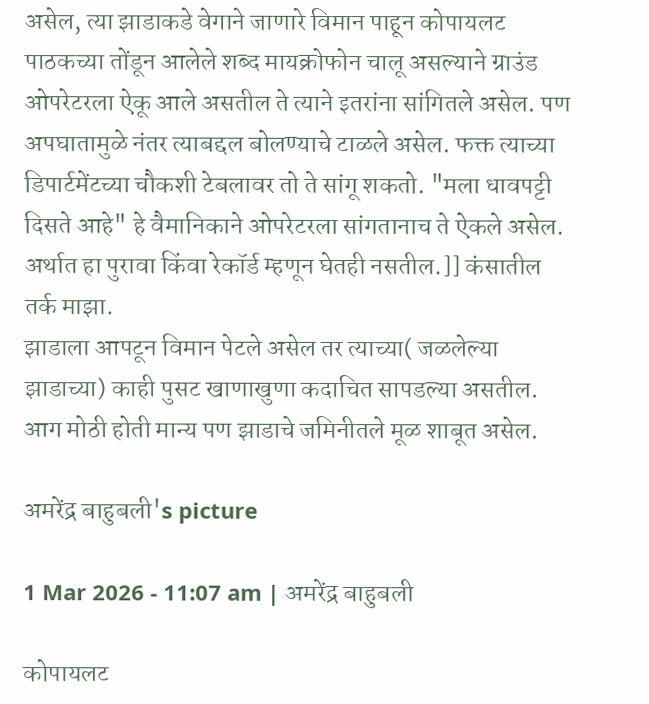असेल, त्या झाडाकडे वेगाने जाणारे विमान पाहून कोपायलट पाठकच्या तोंडून आलेले शब्द मायक्रोफोन चालू असल्याने ग्राउंड ओपरेटरला ऐकू आले असतील ते त्याने इतरांना सांगितले असेल. पण अपघातामुळे नंतर त्याबद्दल बोलण्याचे टाळले असेल. फक्त त्याच्या डिपार्टमेंटच्या चौकशी टेबलावर तो ते सांगू शकतो. "मला धावपट्टी दिसते आहे" हे वैमानिकाने ओपरेटरला सांगतानाच ते ऐकले असेल. अर्थात हा पुरावा किंवा रेकॉर्ड म्हणून घेतही नसतील.]] कंसातील तर्क माझा.
झाडाला आपटून विमान पेटले असेल तर त्याच्या( जळलेल्या झाडाच्या) काही पुसट खाणाखुणा कदाचित सापडल्या असतील. आग मोठी होती मान्य पण झाडाचे जमिनीतले मूळ शाबूत असेल.

अमरेंद्र बाहुबली's picture

1 Mar 2026 - 11:07 am | अमरेंद्र बाहुबली

कोपायलट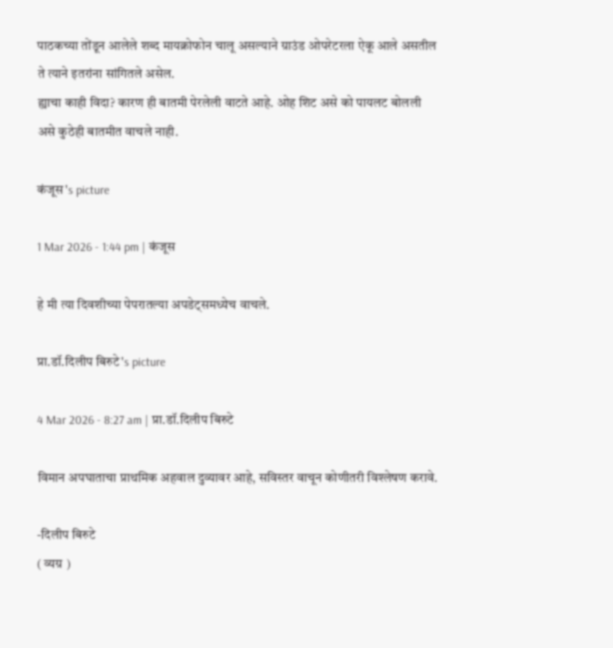पाठकच्या तोंडून आलेले शब्द मायक्रोफोन चालू असल्याने ग्राउंड ओपरेटरला ऐकू आले असतील ते त्याने इतरांना सांगितले असेल.
ह्याचा काही विदा? कारण ही बातमी पेरलेली वाटते आहे. ओह शिट असे को पायलट बोलली असे कुठेही बातमीत वाचले नाही.

कंजूस's picture

1 Mar 2026 - 1:44 pm | कंजूस

हे मी त्या दिवशीच्या पेपरातल्या अपडेट्समध्येच वाचले.

प्रा.डॉ.दिलीप बिरुटे's picture

4 Mar 2026 - 8:27 am | प्रा.डॉ.दिलीप बिरुटे

विमान अपघाताचा प्राथमिक अहवाल दुव्यावर आहे, सविस्तर वाचून कोणीतरी विश्लेषण करावे.

-दिलीप बिरुटे
( व्यग्र )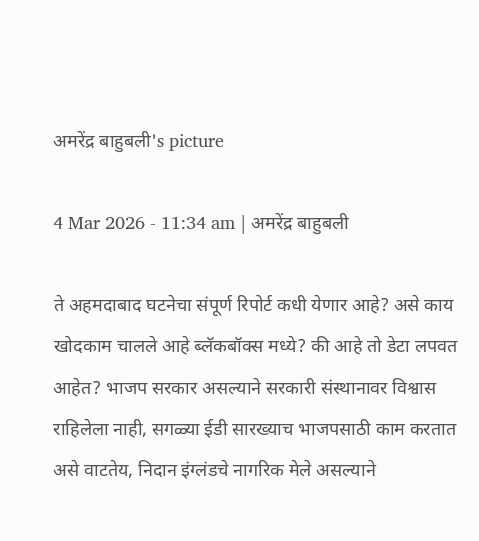अमरेंद्र बाहुबली's picture

4 Mar 2026 - 11:34 am | अमरेंद्र बाहुबली

ते अहमदाबाद घटनेचा संपूर्ण रिपोर्ट कधी येणार आहे? असे काय खोदकाम चालले आहे ब्लॅकबॉक्स मध्ये? की आहे तो डेटा लपवत आहेत? भाजप सरकार असल्याने सरकारी संस्थानावर विश्वास राहिलेला नाही, सगळ्या ईडी सारख्याच भाजपसाठी काम करतात असे वाटतेय, निदान इंग्लंडचे नागरिक मेले असल्याने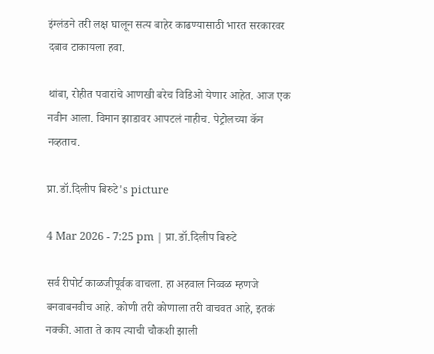इंग्लंडने तरी लक्ष घालून सत्य बाहेर काढण्यासाठी भारत सरकारवर दबाव टाकायला हवा.

थांबा, रोहीत पवारांचे आणखी बरेच विडिओ येणार आहेत. आज एक नवीन आला. विमान झाडावर आपटलं नाहीच. पेट्रोलच्या कॅन नव्हताच.

प्रा.डॉ.दिलीप बिरुटे's picture

4 Mar 2026 - 7:25 pm | प्रा.डॉ.दिलीप बिरुटे

सर्व रीपोर्ट काळजीपूर्वक वाचला. हा अहवाल निव्वळ म्हणजे बनवाबनवीच आहे. कोणी तरी कोणाला तरी वाचवत आहे, इतकं नक्की. आता ते काय त्याची चौकशी झाली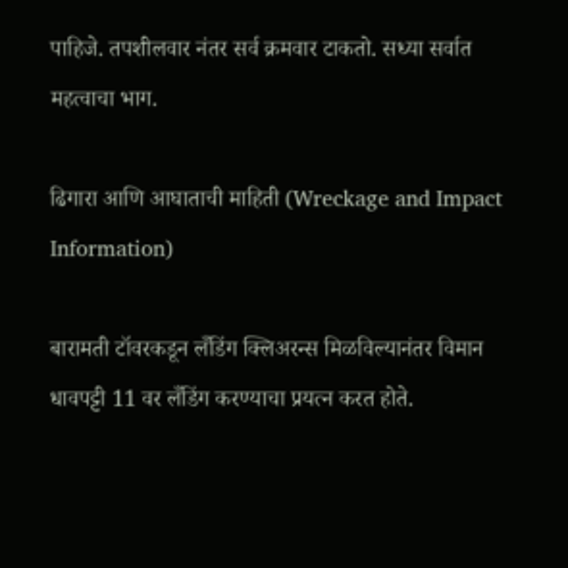पाहिजे. तपशीलवार नंतर सर्व क्रमवार टाकतो. सध्या सर्वात महत्वाचा भाग.

ढिगारा आणि आघाताची माहिती (Wreckage and Impact Information)

बारामती टॉवरकडून लँडिंग क्लिअरन्स मिळविल्यानंतर विमान धावपट्टी 11 वर लँडिंग करण्याचा प्रयत्न करत होते.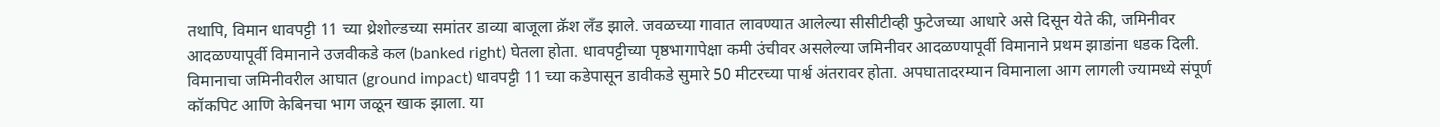तथापि, विमान धावपट्टी 11 च्या थ्रेशोल्डच्या समांतर डाव्या बाजूला क्रॅश लँड झाले. जवळच्या गावात लावण्यात आलेल्या सीसीटीव्ही फुटेजच्या आधारे असे दिसून येते की, जमिनीवर आदळण्यापूर्वी विमानाने उजवीकडे कल (banked right) घेतला होता. धावपट्टीच्या पृष्ठभागापेक्षा कमी उंचीवर असलेल्या जमिनीवर आदळण्यापूर्वी विमानाने प्रथम झाडांना धडक दिली. विमानाचा जमिनीवरील आघात (ground impact) धावपट्टी 11 च्या कडेपासून डावीकडे सुमारे 50 मीटरच्या पार्श्व अंतरावर होता. अपघातादरम्यान विमानाला आग लागली ज्यामध्ये संपूर्ण कॉकपिट आणि केबिनचा भाग जळून खाक झाला. या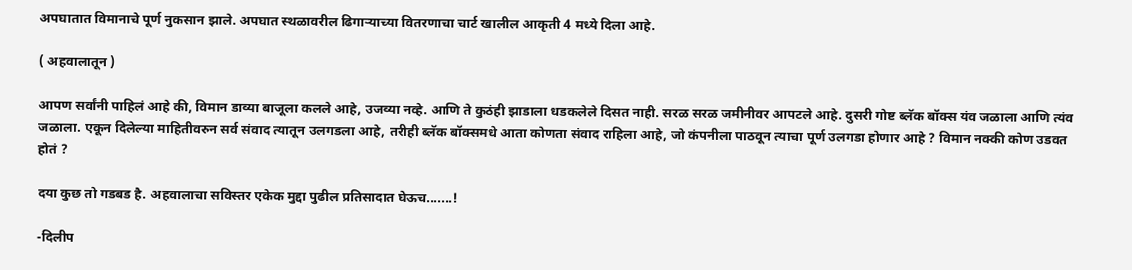अपघातात विमानाचे पूर्ण नुकसान झाले. अपघात स्थळावरील ढिगाऱ्याच्या वितरणाचा चार्ट खालील आकृती 4 मध्ये दिला आहे.

( अहवालातून )

आपण सर्वांनी पाहिलं आहे की, विमान डाव्या बाजूला कलले आहे, उजव्या नव्हे. आणि ते कुठंही झाडाला धडकलेले दिसत नाही. सरळ सरळ जमीनीवर आपटले आहे. दुसरी गोष्ट ब्लॅक बॉक्स यंव जळाला आणि त्यंव जळाला. एकून दिलेल्या माहितीवरुन सर्व संवाद त्यातून उलगडला आहे, तरीही ब्लॅक बॉक्समधे आता कोणता संवाद राहिला आहे, जो कंपनीला पाठवून त्याचा पूर्ण उलगडा होणार आहे ? विमान नक्की कोण उडवत होतं ?

दया कुछ तो गडबड है. अहवालाचा सविस्तर एकेक मुद्दा पुढील प्रतिसादात घेऊच.......!

-दिलीप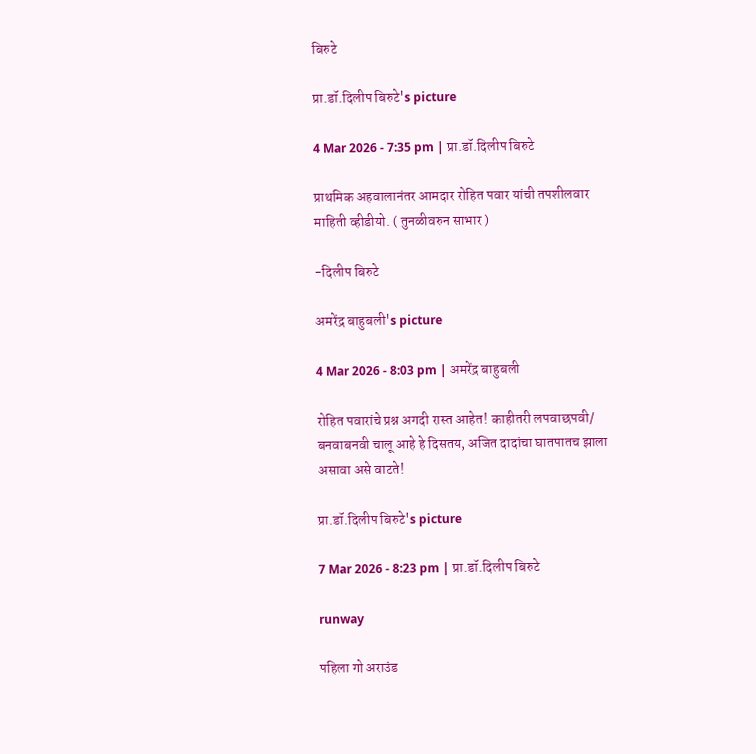बिरुटे

प्रा.डॉ.दिलीप बिरुटे's picture

4 Mar 2026 - 7:35 pm | प्रा.डॉ.दिलीप बिरुटे

प्राथमिक अहवालानंतर आमदार रोहित पवार यांची तपशीलवार माहिती व्हीडीयो. ( तुनळीवरुन साभार )

-दिलीप बिरुटे

अमरेंद्र बाहुबली's picture

4 Mar 2026 - 8:03 pm | अमरेंद्र बाहुबली

रोहित पवारांचे प्रश्न अगदी रास्त आहेत! काहीतरी लपवाछपवी/ बनवाबनवी चालू आहे हे दिसतय, अजित दादांचा घातपातच झाला असावा असे वाटते!

प्रा.डॉ.दिलीप बिरुटे's picture

7 Mar 2026 - 8:23 pm | प्रा.डॉ.दिलीप बिरुटे

runway

पहिला गो अराउंड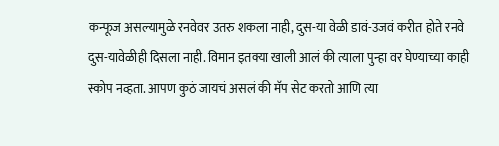कन्फूज असल्यामुळे रनवेवर उतरु शकला नाही, दुस-या वेळी डावं-उजवं करीत होते रनवे दुस-यावेळीही दिसला नाही. विमान इतक्या खाली आलं की त्याला पुन्हा वर घेण्याच्या काही स्कोप नव्हता. आपण कुठं जायचं असलं की मॅप सेट करतो आणि त्या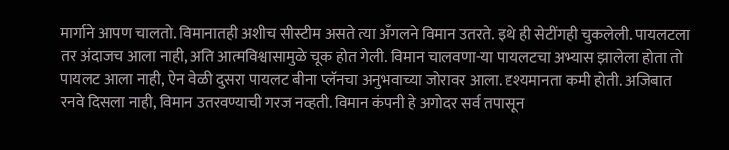मार्गाने आपण चालतो. विमानातही अशीच सीस्टीम असते त्या अँगलने विमान उतरते. इथे ही सेटींगही चुकलेली. पायलटला तर अंदाजच आला नाही, अति आत्मविश्वासामुळे चूक होत गेली. विमान चालवणा-या पायलटचा अभ्यास झालेला होता तो पायलट आला नाही, ऐन वेळी दुसरा पायलट बीना प्लॅनचा अनुभवाच्या जोरावर आला. दृश्यमानता कमी होती. अजिबात रनवे दिसला नाही, विमान उतरवण्याची गरज नव्हती. विमान कंपनी हे अगोदर सर्व तपासून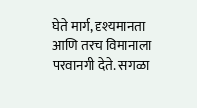घेते मार्ग, दृश्यमानता आणि तरच विमानाला परवानगी देते. सगळा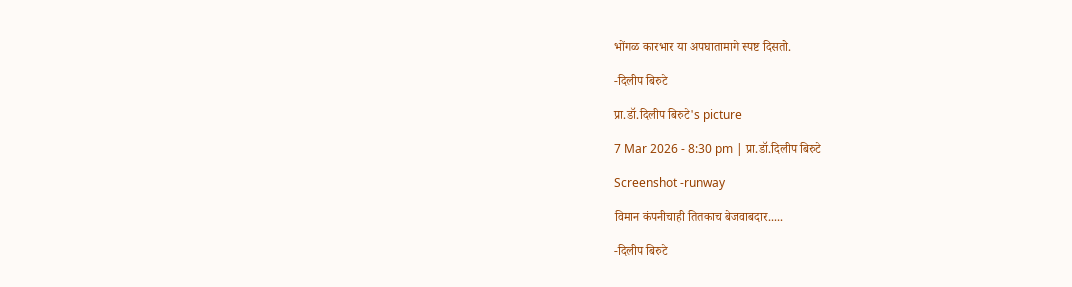भोंगळ कारभार या अपघातामागे स्पष्ट दिसतो.

-दिलीप बिरुटे

प्रा.डॉ.दिलीप बिरुटे's picture

7 Mar 2026 - 8:30 pm | प्रा.डॉ.दिलीप बिरुटे

Screenshot -runway

विमान कंपनीचाही तितकाच बेजवाबदार.....

-दिलीप बिरुटे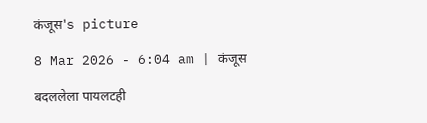कंजूस's picture

8 Mar 2026 - 6:04 am | कंजूस

बदललेला पायलटही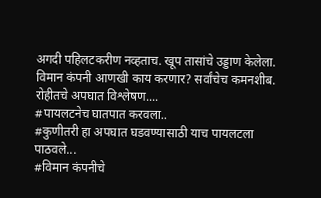अगदी पहिलटकरीण नव्हताच. खूप तासांचे उड्डाण केलेला. विमान कंपनी आणखी काय करणार? सर्वांचेच कमनशीब.
रोहीतचे अपघात विश्लेषण....
#पायलटनेच घातपात करवला..
#कुणीतरी हा अपघात घडवण्यासाठी याच पायलटला पाठवले...
#विमान कंपनीचे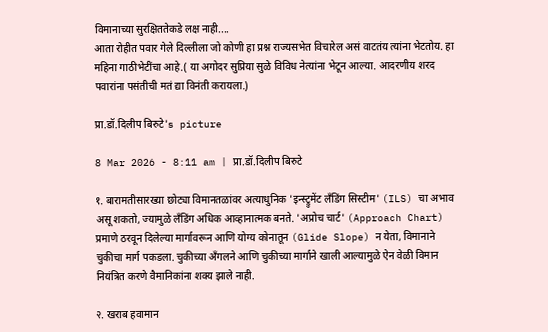विमानाच्या सुरक्षिततेकडे लक्ष नाही....
आता रोहीत पवार गेले दिल्लीला जो कोणी हा प्रश्न राज्यसभेत विचारेल असं वाटतंय त्यांना भेटतोय. हा महिना गाठीभेटींचा आहे.( या अगोदर सुप्रिया सुळे विविध नेत्यांना भेटून आल्या. आदरणीय शरद पवारांना पसंतीची मतं द्या विनंती करायला.)

प्रा.डॉ.दिलीप बिरुटे's picture

8 Mar 2026 - 8:11 am | प्रा.डॉ.दिलीप बिरुटे

१. बारामतीसारख्या छोट्या विमानतळांवर अत्याधुनिक 'इन्स्ट्रुमेंट लँडिंग सिस्टीम' (ILS) चा अभाव असू शकतो, ज्यामुळे लँडिंग अधिक आव्हानात्मक बनते. 'अप्रोच चार्ट' (Approach Chart) प्रमाणे ठरवून दिलेल्या मार्गावरून आणि योग्य कोनातून (Glide Slope) न येता, विमानाने चुकीचा मार्ग पकडला. चुकीच्या अँगलने आणि चुकीच्या मार्गाने खाली आल्यामुळे ऐन वेळी विमान नियंत्रित करणे वैमानिकांना शक्य झाले नाही.

२. खराब हवामान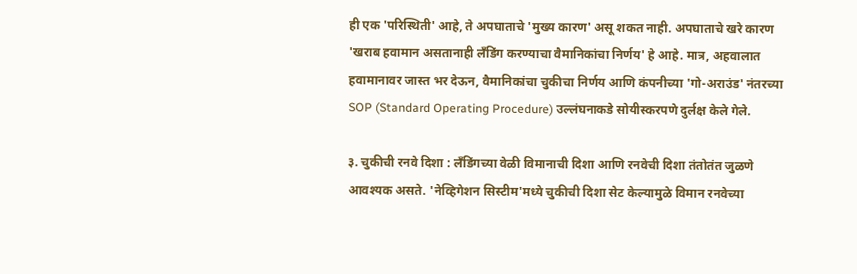ही एक 'परिस्थिती' आहे, ते अपघाताचे 'मुख्य कारण' असू शकत नाही. अपघाताचे खरे कारण 'खराब हवामान असतानाही लँडिंग करण्याचा वैमानिकांचा निर्णय' हे आहे. मात्र, अहवालात हवामानावर जास्त भर देऊन, वैमानिकांचा चुकीचा निर्णय आणि कंपनीच्या 'गो-अराउंड' नंतरच्या SOP (Standard Operating Procedure) उल्लंघनाकडे सोयीस्करपणे दुर्लक्ष केले गेले.

३. चुकीची रनवे दिशा : लँडिंगच्या वेळी विमानाची दिशा आणि रनवेची दिशा तंतोतंत जुळणे आवश्यक असते. 'नेव्हिगेशन सिस्टीम'मध्ये चुकीची दिशा सेट केल्यामुळे विमान रनवेच्या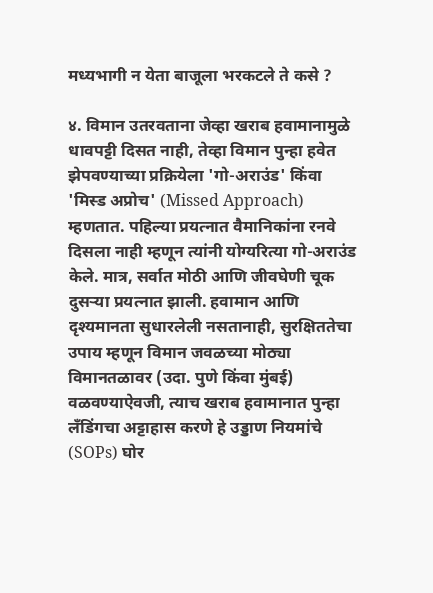मध्यभागी न येता बाजूला भरकटले ते कसे ?

४. विमान उतरवताना जेव्हा खराब हवामानामुळे धावपट्टी दिसत नाही, तेव्हा विमान पुन्हा हवेत झेपवण्याच्या प्रक्रियेला 'गो-अराउंड' किंवा 'मिस्ड अप्रोच' (Missed Approach) म्हणतात. पहिल्या प्रयत्नात वैमानिकांना रनवे दिसला नाही म्हणून त्यांनी योग्यरित्या गो-अराउंड केले. मात्र, सर्वात मोठी आणि जीवघेणी चूक दुसऱ्या प्रयत्नात झाली. हवामान आणि दृश्यमानता सुधारलेली नसतानाही, सुरक्षिततेचा उपाय म्हणून विमान जवळच्या मोठ्या विमानतळावर (उदा. पुणे किंवा मुंबई) वळवण्याऐवजी, त्याच खराब हवामानात पुन्हा लँडिंगचा अट्टाहास करणे हे उड्डाण नियमांचे (SOPs) घोर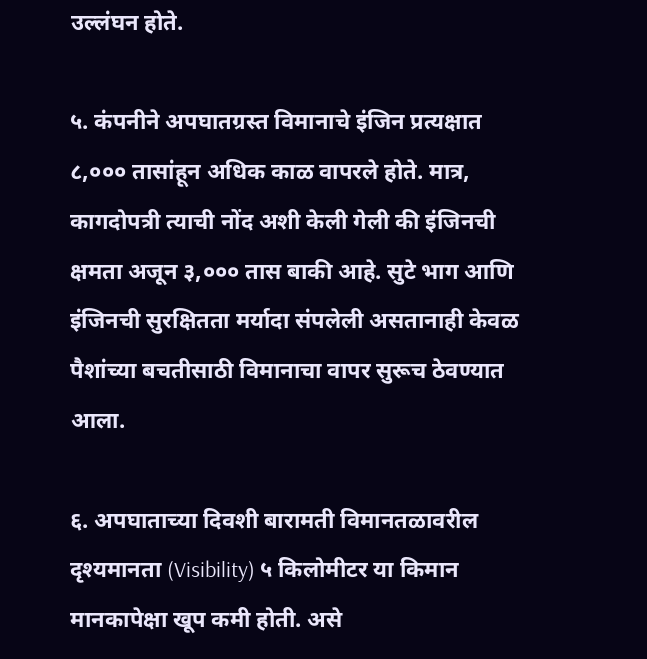उल्लंघन होते.

५. कंपनीने अपघातग्रस्त विमानाचे इंजिन प्रत्यक्षात ८,००० तासांहून अधिक काळ वापरले होते. मात्र, कागदोपत्री त्याची नोंद अशी केली गेली की इंजिनची क्षमता अजून ३,००० तास बाकी आहे. सुटे भाग आणि इंजिनची सुरक्षितता मर्यादा संपलेली असतानाही केवळ पैशांच्या बचतीसाठी विमानाचा वापर सुरूच ठेवण्यात आला.

६. अपघाताच्या दिवशी बारामती विमानतळावरील दृश्यमानता (Visibility) ५ किलोमीटर या किमान मानकापेक्षा खूप कमी होती. असे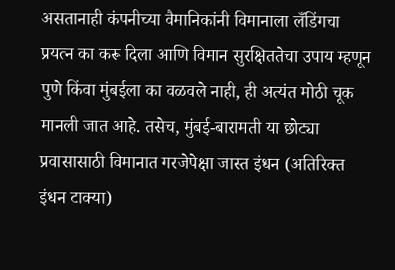असतानाही कंपनीच्या वैमानिकांनी विमानाला लँडिंगचा प्रयत्न का करू दिला आणि विमान सुरक्षिततेचा उपाय म्हणून पुणे किंवा मुंबईला का वळवले नाही, ही अत्यंत मोठी चूक मानली जात आहे. तसेच, मुंबई-बारामती या छोट्या प्रवासासाठी विमानात गरजेपेक्षा जास्त इंधन (अतिरिक्त इंधन टाक्या)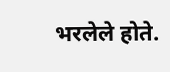भरलेले होते.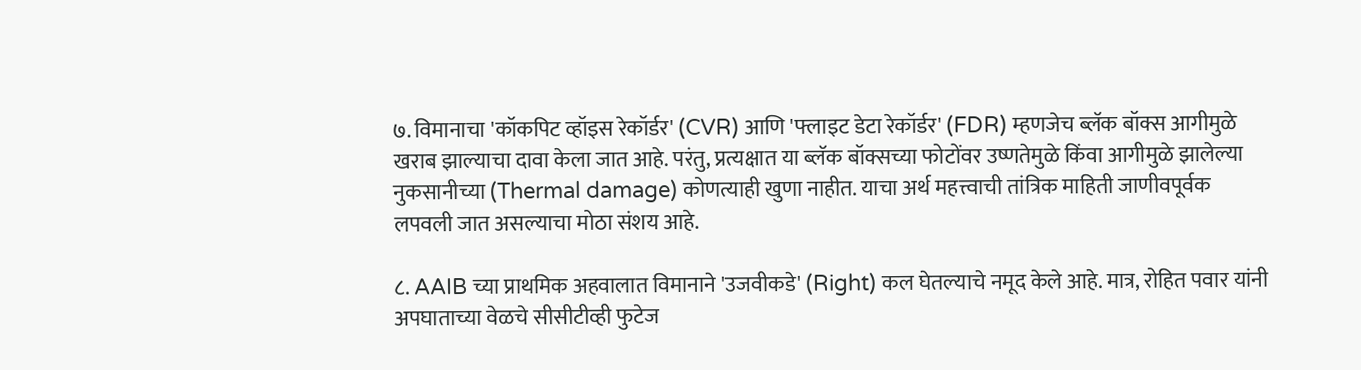७. विमानाचा 'कॉकपिट व्हॉइस रेकॉर्डर' (CVR) आणि 'फ्लाइट डेटा रेकॉर्डर' (FDR) म्हणजेच ब्लॅक बॉक्स आगीमुळे खराब झाल्याचा दावा केला जात आहे. परंतु, प्रत्यक्षात या ब्लॅक बॉक्सच्या फोटोंवर उष्णतेमुळे किंवा आगीमुळे झालेल्या नुकसानीच्या (Thermal damage) कोणत्याही खुणा नाहीत. याचा अर्थ महत्त्वाची तांत्रिक माहिती जाणीवपूर्वक लपवली जात असल्याचा मोठा संशय आहे.

८. AAIB च्या प्राथमिक अहवालात विमानाने 'उजवीकडे' (Right) कल घेतल्याचे नमूद केले आहे. मात्र, रोहित पवार यांनी अपघाताच्या वेळचे सीसीटीव्ही फुटेज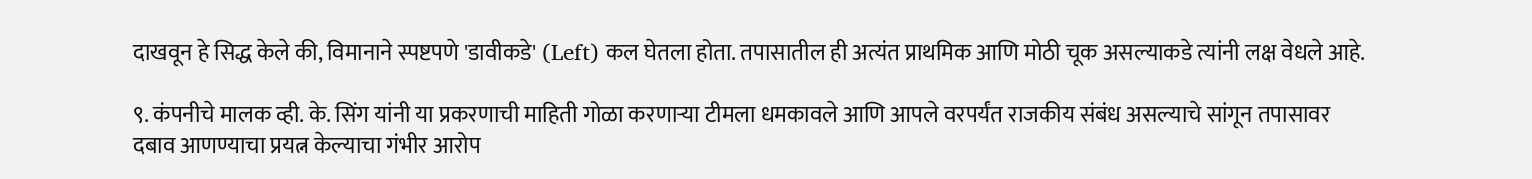दाखवून हे सिद्ध केले की, विमानाने स्पष्टपणे 'डावीकडे' (Left) कल घेतला होता. तपासातील ही अत्यंत प्राथमिक आणि मोठी चूक असल्याकडे त्यांनी लक्ष वेधले आहे.

९. कंपनीचे मालक व्ही. के. सिंग यांनी या प्रकरणाची माहिती गोळा करणाऱ्या टीमला धमकावले आणि आपले वरपर्यंत राजकीय संबंध असल्याचे सांगून तपासावर दबाव आणण्याचा प्रयत्न केल्याचा गंभीर आरोप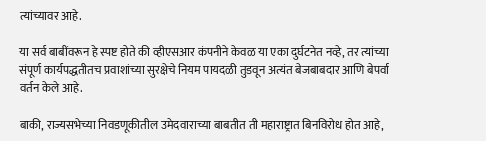त्यांच्यावर आहे.

या सर्व बाबींवरून हे स्पष्ट होते की व्हीएसआर कंपनीने केवळ या एका दुर्घटनेत नव्हे, तर त्यांच्या संपूर्ण कार्यपद्धतीतच प्रवाशांच्या सुरक्षेचे नियम पायदळी तुडवून अत्यंत बेजबाबदार आणि बेपर्वा वर्तन केले आहे.

बाकी, राज्यसभेच्या निवडणूकीतील उमेदवाराच्या बाबतीत ती महाराष्ट्रात बिनविरोध होत आहे,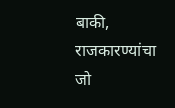बाकी, राजकारण्यांचा जो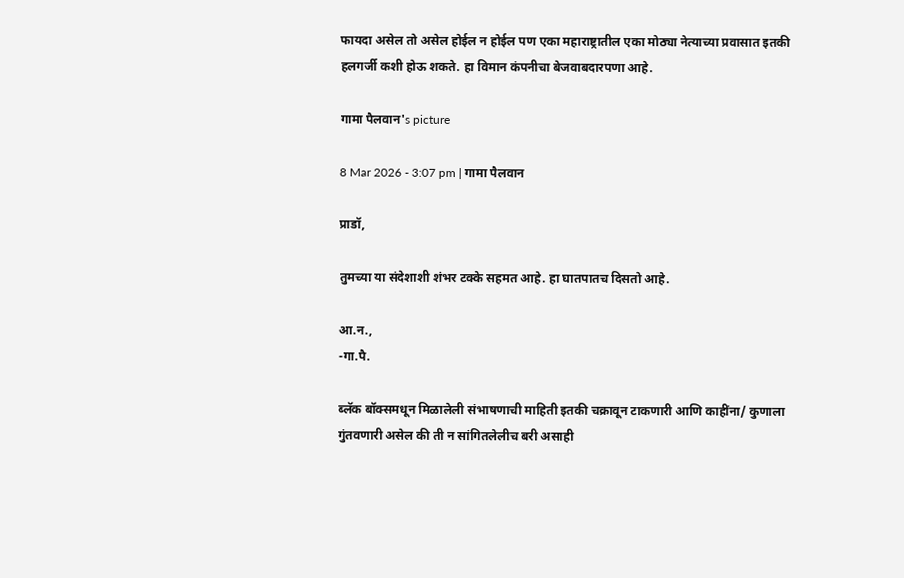फायदा असेल तो असेल होईल न होईल पण एका महाराष्ट्रातील एका मोठ्या नेत्याच्या प्रवासात इतकी हलगर्जी कशी होऊ शकते. हा विमान कंपनीचा बेजवाबदारपणा आहे.

गामा पैलवान's picture

8 Mar 2026 - 3:07 pm | गामा पैलवान

प्राडॉ,

तुमच्या या संदेशाशी शंभर टक्के सहमत आहे. हा घातपातच दिसतो आहे.

आ.न.,
-गा.पै.

ब्लॅक बॉक्समधून मिळालेली संभाषणाची माहिती इतकी चक्रावून टाकणारी आणि काहींना/ कुणाला गुंतवणारी असेल की ती न सांगितलेलीच बरी असाही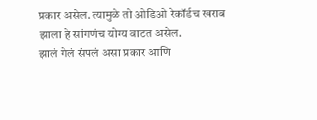प्रकार असेल. त्यामुळे तो ओडिओ रेकॉर्डच खराब झाला हे सांगणंच योग्य वाटत असेल.
झालं गेलं संपलं असा प्रकार आणि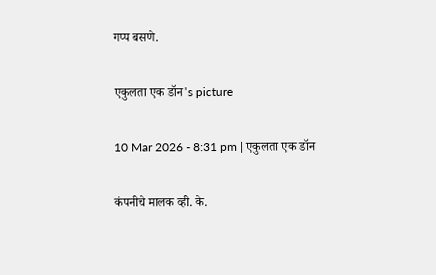गप्प बसणे.

एकुलता एक डॉन's picture

10 Mar 2026 - 8:31 pm | एकुलता एक डॉन

कंपनीचे मालक व्ही. के.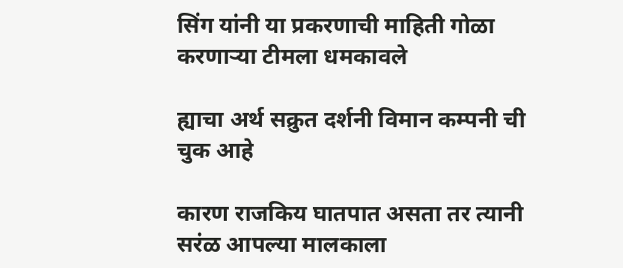सिंग यांनी या प्रकरणाची माहिती गोळा करणाऱ्या टीमला धमकावले

ह्याचा अर्थ सक्रुत दर्शनी विमान कम्पनी ची चुक आहे

कारण राजकिय घातपात असता तर त्यानी सरंळ आपल्या मालकाला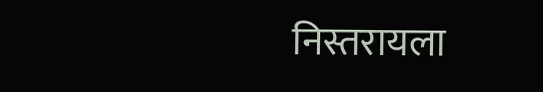निस्तरायला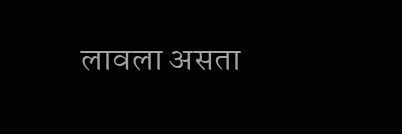लावला असता